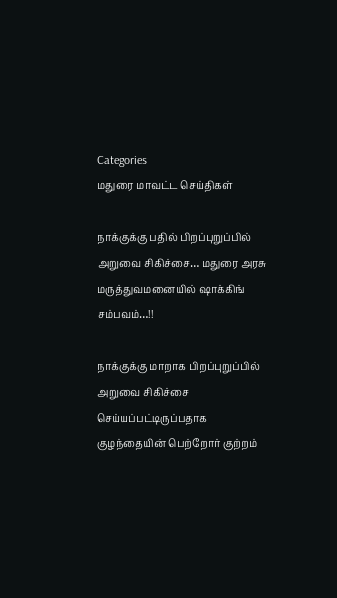Categories
மதுரை மாவட்ட செய்திகள்

நாக்குக்கு பதில் பிறப்புறுப்பில் அறுவை சிகிச்சை… மதுரை அரசு மருத்துவமனையில் ஷாக்கிங் சம்பவம்…!!

நாக்குக்கு மாறாக பிறப்புறுப்பில் அறுவை சிகிச்சை செய்யப்பட்டிருப்பதாக குழந்தையின் பெற்றோர் குற்றம்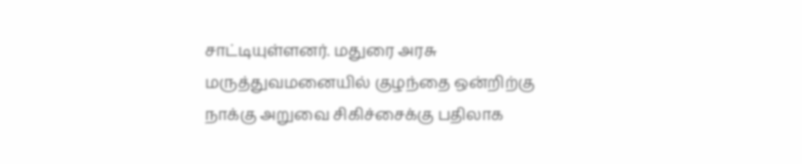சாட்டியுள்ளனர். மதுரை அரசு மருத்துவமனையில் குழந்தை ஒன்றிற்கு நாக்கு அறுவை சிகிச்சைக்கு பதிலாக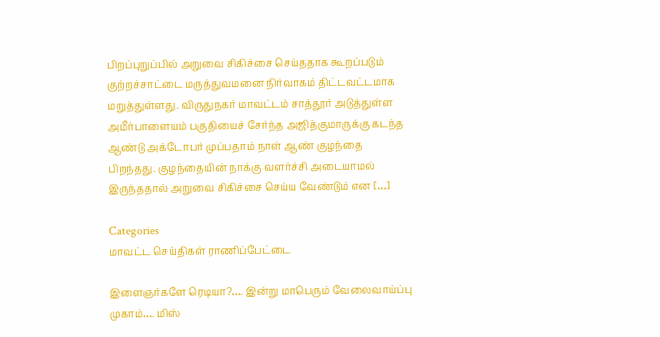பிறப்புறுப்பில் அறுவை சிகிச்சை செய்ததாக கூறப்படும் குற்றச்சாட்டை மருத்துவமனை நிர்வாகம் திட்டவட்டமாக மறுத்துள்ளது. விருதுநகர் மாவட்டம் சாத்தூர் அடுத்துள்ள அமீர்பாளையம் பகுதியைச் சேர்ந்த அஜித்குமாருக்கு கடந்த ஆண்டு அக்டோபர் முப்பதாம் நாள் ஆண் குழந்தை பிறந்தது. குழந்தையின் நாக்கு வளர்ச்சி அடையாமல் இருந்ததால் அறுவை சிகிச்சை செய்ய வேண்டும் என […]

Categories
மாவட்ட செய்திகள் ராணிப்பேட்டை

இளைஞர்களே ரெடியா?…. இன்று மாபெரும் வேலைவாய்ப்பு முகாம்…. மிஸ்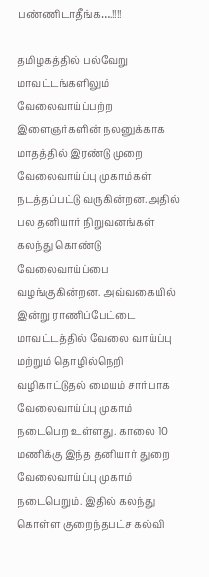பண்ணிடாதீங்க….!!!!

தமிழகத்தில் பல்வேறு மாவட்டங்களிலும் வேலைவாய்ப்பற்ற இளைஞர்களின் நலனுக்காக மாதத்தில் இரண்டு முறை வேலைவாய்ப்பு முகாம்கள் நடத்தப்பட்டு வருகின்றன.அதில் பல தனியார் நிறுவனங்கள் கலந்து கொண்டு வேலைவாய்ப்பை வழங்குகின்றன. அவ்வகையில் இன்று ராணிப்பேட்டை மாவட்டத்தில் வேலை வாய்ப்பு மற்றும் தொழில்நெறி வழிகாட்டுதல் மையம் சார்பாக வேலைவாய்ப்பு முகாம் நடைபெற உள்ளது. காலை 10 மணிக்கு இந்த தனியார் துறை வேலைவாய்ப்பு முகாம் நடைபெறும். இதில் கலந்து கொள்ள குறைந்தபட்ச கல்வி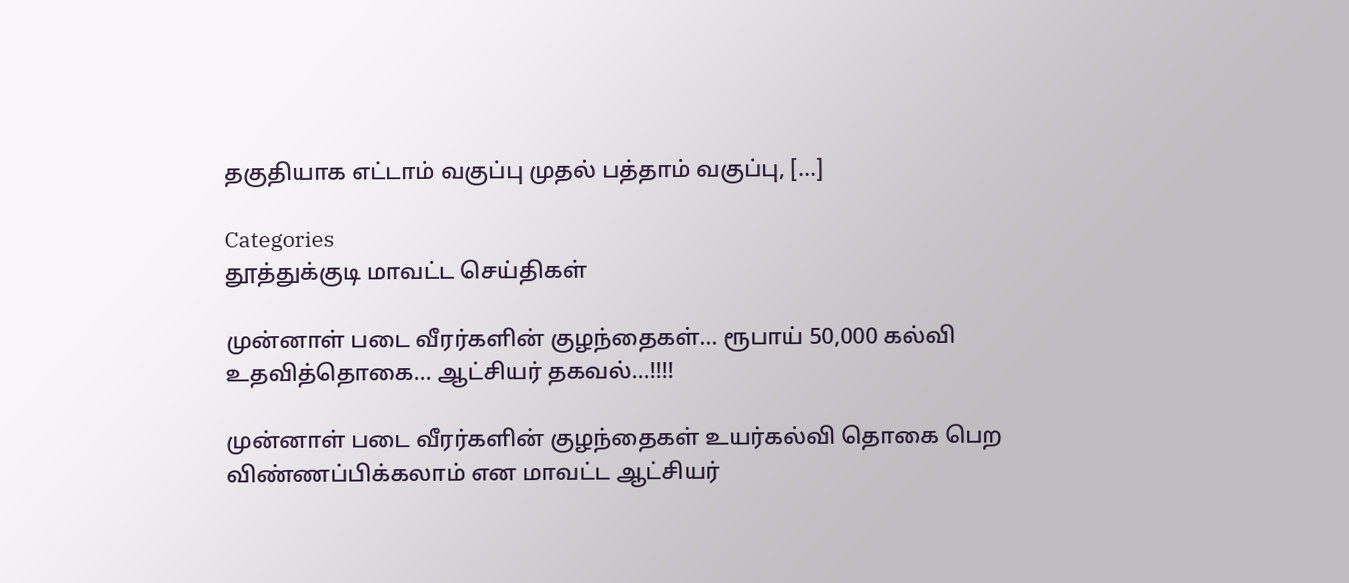தகுதியாக எட்டாம் வகுப்பு முதல் பத்தாம் வகுப்பு, […]

Categories
தூத்துக்குடி மாவட்ட செய்திகள்

முன்னாள் படை வீரர்களின் குழந்தைகள்… ரூபாய் 50,000 கல்வி உதவித்தொகை… ஆட்சியர் தகவல்…!!!!

முன்னாள் படை வீரர்களின் குழந்தைகள் உயர்கல்வி தொகை பெற விண்ணப்பிக்கலாம் என மாவட்ட ஆட்சியர்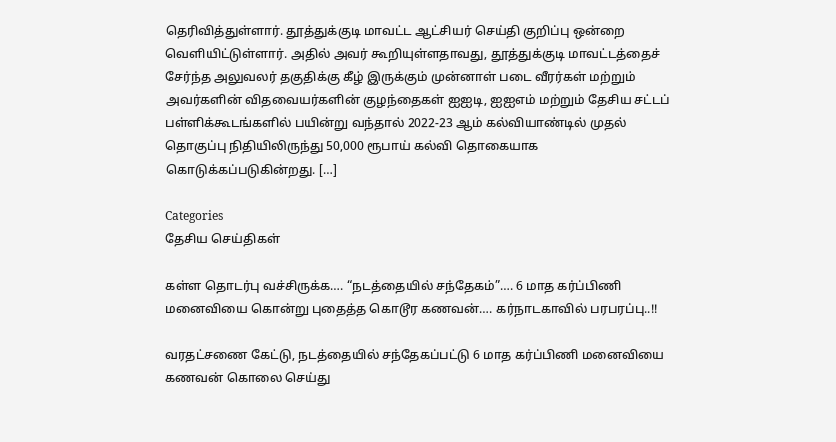தெரிவித்துள்ளார். தூத்துக்குடி மாவட்ட ஆட்சியர் செய்தி குறிப்பு ஒன்றை வெளியிட்டுள்ளார். அதில் அவர் கூறியுள்ளதாவது, தூத்துக்குடி மாவட்டத்தைச் சேர்ந்த அலுவலர் தகுதிக்கு கீழ் இருக்கும் முன்னாள் படை வீரர்கள் மற்றும் அவர்களின் விதவையர்களின் குழந்தைகள் ஐஐடி, ஐஐஎம் மற்றும் தேசிய சட்டப் பள்ளிக்கூடங்களில் பயின்று வந்தால் 2022-23 ஆம் கல்வியாண்டில் முதல் தொகுப்பு நிதியிலிருந்து 50,000 ரூபாய் கல்வி தொகையாக கொடுக்கப்படுகின்றது. […]

Categories
தேசிய செய்திகள்

கள்ள தொடர்பு வச்சிருக்க…. “நடத்தையில் சந்தேகம்”…. 6 மாத கர்ப்பிணி மனைவியை கொன்று புதைத்த கொடூர கணவன்…. கர்நாடகாவில் பரபரப்பு..!!

வரதட்சணை கேட்டு, நடத்தையில் சந்தேகப்பட்டு 6 மாத கர்ப்பிணி மனைவியை கணவன் கொலை செய்து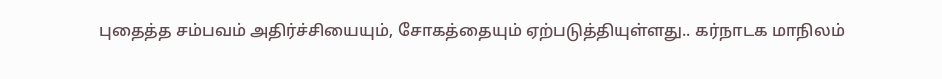புதைத்த சம்பவம் அதிர்ச்சியையும், சோகத்தையும் ஏற்படுத்தியுள்ளது.. கர்நாடக மாநிலம்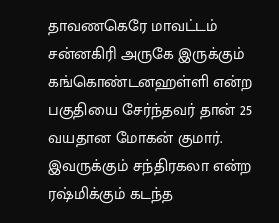தாவணகெரே மாவட்டம் சன்னகிரி அருகே இருக்கும் கங்கொண்டனஹள்ளி என்ற பகுதியை சேர்ந்தவர் தான் 25 வயதான மோகன் குமார். இவருக்கும் சந்திரகலா என்ற ரஷ்மிக்கும் கடந்த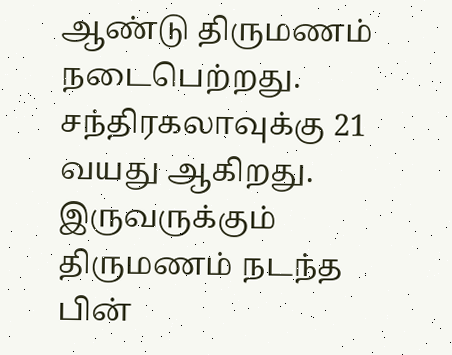ஆண்டு திருமணம் நடைபெற்றது. சந்திரகலாவுக்கு 21 வயது ஆகிறது. இருவருக்கும் திருமணம் நடந்த பின்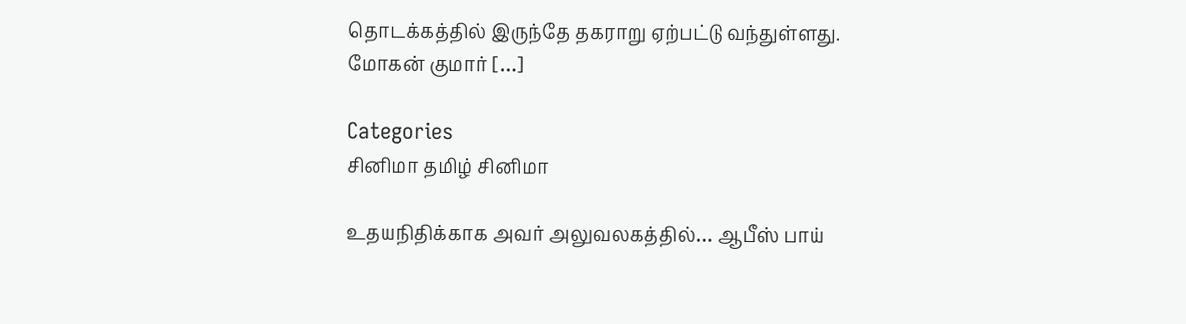தொடக்கத்தில் இருந்தே தகராறு ஏற்பட்டு வந்துள்ளது. மோகன் குமார் […]

Categories
சினிமா தமிழ் சினிமா

உதயநிதிக்காக அவர் அலுவலகத்தில்… ஆபீஸ் பாய்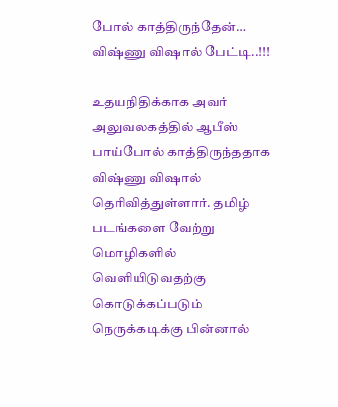போல் காத்திருந்தேன்… விஷ்ணு விஷால் பேட்டி..!!!

உதயநிதிக்காக அவர் அலுவலகத்தில் ஆபீஸ் பாய்போல் காத்திருந்ததாக விஷ்ணு விஷால் தெரிவித்துள்ளார். தமிழ் படங்களை வேற்று மொழிகளில் வெளியிடுவதற்கு கொடுக்கப்படும் நெருக்கடிக்கு பின்னால்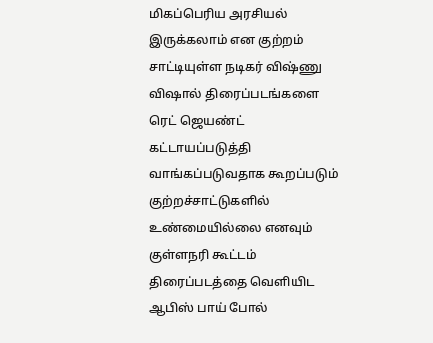மிகப்பெரிய அரசியல் இருக்கலாம் என குற்றம் சாட்டியுள்ள நடிகர் விஷ்ணு விஷால் திரைப்படங்களை ரெட் ஜெயண்ட் கட்டாயப்படுத்தி வாங்கப்படுவதாக கூறப்படும் குற்றச்சாட்டுகளில் உண்மையில்லை எனவும் குள்ளநரி கூட்டம் திரைப்படத்தை வெளியிட ஆபிஸ் பாய் போல்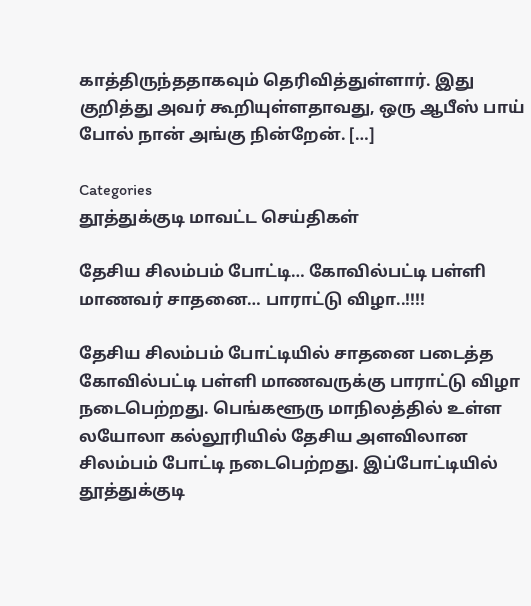காத்திருந்ததாகவும் தெரிவித்துள்ளார். இது குறித்து அவர் கூறியுள்ளதாவது, ஒரு ஆபீஸ் பாய் போல் நான் அங்கு நின்றேன். […]

Categories
தூத்துக்குடி மாவட்ட செய்திகள்

தேசிய சிலம்பம் போட்டி… கோவில்பட்டி பள்ளி மாணவர் சாதனை… பாராட்டு விழா..!!!!

தேசிய சிலம்பம் போட்டியில் சாதனை படைத்த கோவில்பட்டி பள்ளி மாணவருக்கு பாராட்டு விழா நடைபெற்றது. பெங்களூரு மாநிலத்தில் உள்ள லயோலா கல்லூரியில் தேசிய அளவிலான சிலம்பம் போட்டி நடைபெற்றது. இப்போட்டியில் தூத்துக்குடி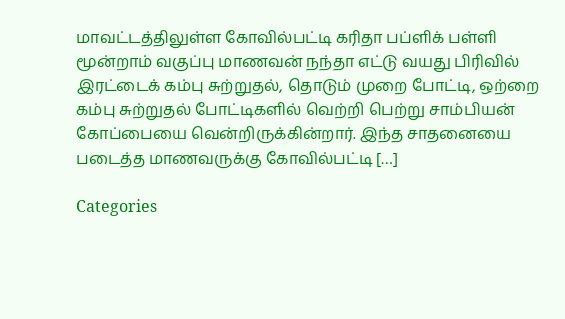மாவட்டத்திலுள்ள கோவில்பட்டி கரிதா பப்ளிக் பள்ளி மூன்றாம் வகுப்பு மாணவன் நந்தா எட்டு வயது பிரிவில் இரட்டைக் கம்பு சுற்றுதல், தொடும் முறை போட்டி, ஒற்றை கம்பு சுற்றுதல் போட்டிகளில் வெற்றி பெற்று சாம்பியன் கோப்பையை வென்றிருக்கின்றார். இந்த சாதனையை படைத்த மாணவருக்கு கோவில்பட்டி […]

Categories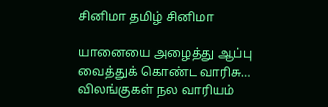சினிமா தமிழ் சினிமா

யானையை அழைத்து ஆப்பு வைத்துக் கொண்ட வாரிசு… விலங்குகள் நல வாரியம்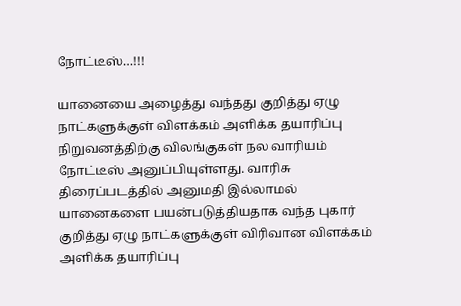நோட்டீஸ்…!!!

யானையை அழைத்து வந்தது குறித்து ஏழு நாட்களுக்குள் விளக்கம் அளிக்க தயாரிப்பு நிறுவனத்திற்கு விலங்குகள் நல வாரியம் நோட்டீஸ் அனுப்பியுள்ளது. வாரிசு திரைப்படத்தில் அனுமதி இல்லாமல் யானைகளை பயன்படுத்தியதாக வந்த புகார் குறித்து ஏழு நாட்களுக்குள் விரிவான விளக்கம் அளிக்க தயாரிப்பு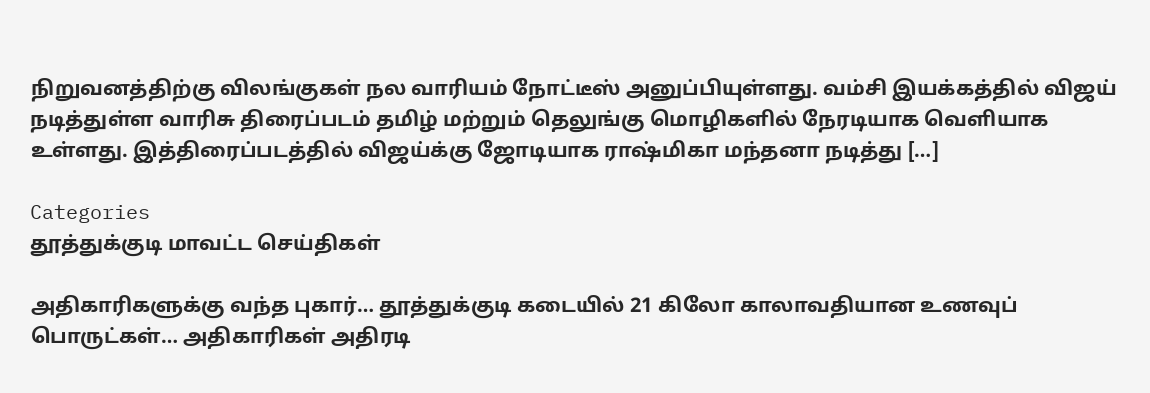நிறுவனத்திற்கு விலங்குகள் நல வாரியம் நோட்டீஸ் அனுப்பியுள்ளது. வம்சி இயக்கத்தில் விஜய் நடித்துள்ள வாரிசு திரைப்படம் தமிழ் மற்றும் தெலுங்கு மொழிகளில் நேரடியாக வெளியாக உள்ளது. இத்திரைப்படத்தில் விஜய்க்கு ஜோடியாக ராஷ்மிகா மந்தனா நடித்து […]

Categories
தூத்துக்குடி மாவட்ட செய்திகள்

அதிகாரிகளுக்கு வந்த புகார்… தூத்துக்குடி கடையில் 21 கிலோ காலாவதியான உணவுப் பொருட்கள்… அதிகாரிகள் அதிரடி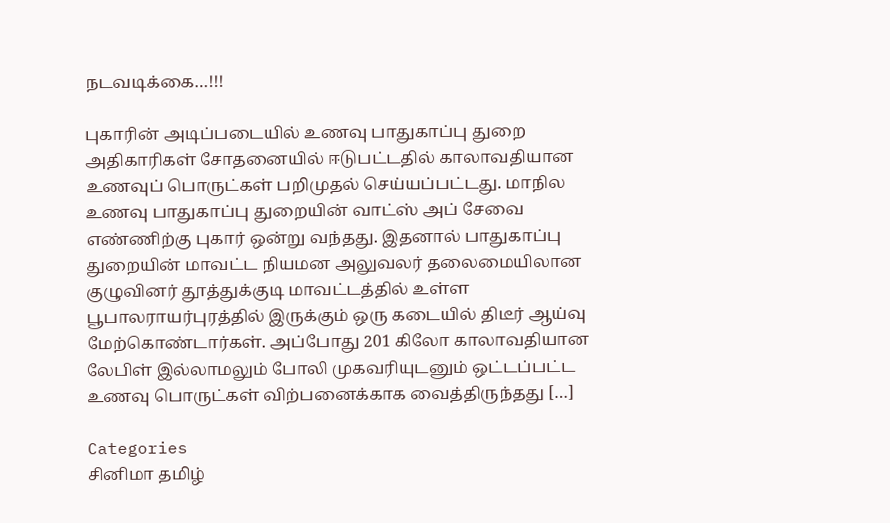நடவடிக்கை…!!!

புகாரின் அடிப்படையில் உணவு பாதுகாப்பு துறை அதிகாரிகள் சோதனையில் ஈடுபட்டதில் காலாவதியான உணவுப் பொருட்கள் பறிமுதல் செய்யப்பட்டது. மாநில உணவு பாதுகாப்பு துறையின் வாட்ஸ் அப் சேவை எண்ணிற்கு புகார் ஒன்று வந்தது. இதனால் பாதுகாப்பு துறையின் மாவட்ட நியமன அலுவலர் தலைமையிலான குழுவினர் தூத்துக்குடி மாவட்டத்தில் உள்ள பூபாலராயர்புரத்தில் இருக்கும் ஒரு கடையில் திடீர் ஆய்வு மேற்கொண்டார்கள். அப்போது 201 கிலோ காலாவதியான லேபிள் இல்லாமலும் போலி முகவரியுடனும் ஒட்டப்பட்ட உணவு பொருட்கள் விற்பனைக்காக வைத்திருந்தது […]

Categories
சினிமா தமிழ்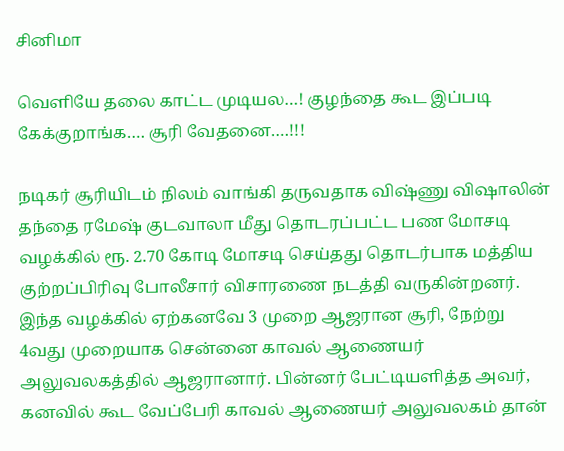சினிமா

வெளியே தலை காட்ட முடியல…! குழந்தை கூட இப்படி கேக்குறாங்க…. சூரி வேதனை….!!!

நடிகர் சூரியிடம் நிலம் வாங்கி தருவதாக விஷ்ணு விஷாலின் தந்தை ரமேஷ் குடவாலா மீது தொடரப்பட்ட பண மோசடி வழக்கில் ரூ. 2.70 கோடி மோசடி செய்தது தொடர்பாக மத்திய குற்றப்பிரிவு போலீசார் விசாரணை நடத்தி வருகின்றனர். இந்த வழக்கில் ஏற்கனவே 3 முறை ஆஜரான சூரி, நேற்று 4வது முறையாக சென்னை காவல் ஆணையர் அலுவலகத்தில் ஆஜரானார். பின்னர் பேட்டியளித்த அவர்,  கனவில் கூட வேப்பேரி காவல் ஆணையர் அலுவலகம் தான்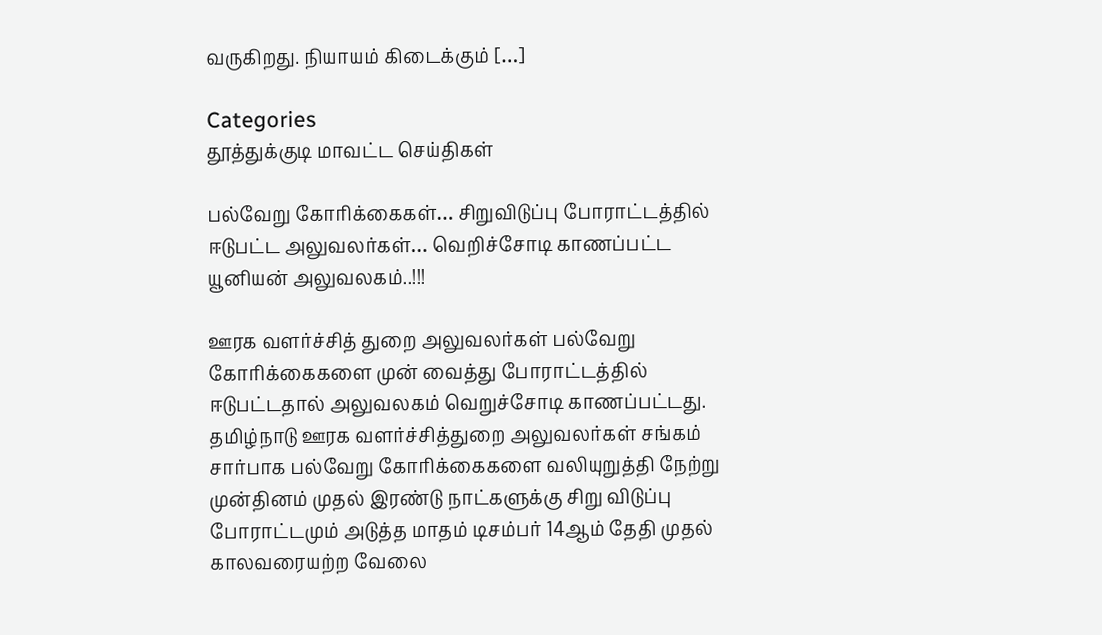வருகிறது. நியாயம் கிடைக்கும் […]

Categories
தூத்துக்குடி மாவட்ட செய்திகள்

பல்வேறு கோரிக்கைகள்… சிறுவிடுப்பு போராட்டத்தில் ஈடுபட்ட அலுவலர்கள்… வெறிச்சோடி காணப்பட்ட யூனியன் அலுவலகம்..!!!

ஊரக வளர்ச்சித் துறை அலுவலர்கள் பல்வேறு கோரிக்கைகளை முன் வைத்து போராட்டத்தில் ஈடுபட்டதால் அலுவலகம் வெறுச்சோடி காணப்பட்டது. தமிழ்நாடு ஊரக வளர்ச்சித்துறை அலுவலர்கள் சங்கம் சார்பாக பல்வேறு கோரிக்கைகளை வலியுறுத்தி நேற்று முன்தினம் முதல் இரண்டு நாட்களுக்கு சிறு விடுப்பு போராட்டமும் அடுத்த மாதம் டிசம்பர் 14ஆம் தேதி முதல் காலவரையற்ற வேலை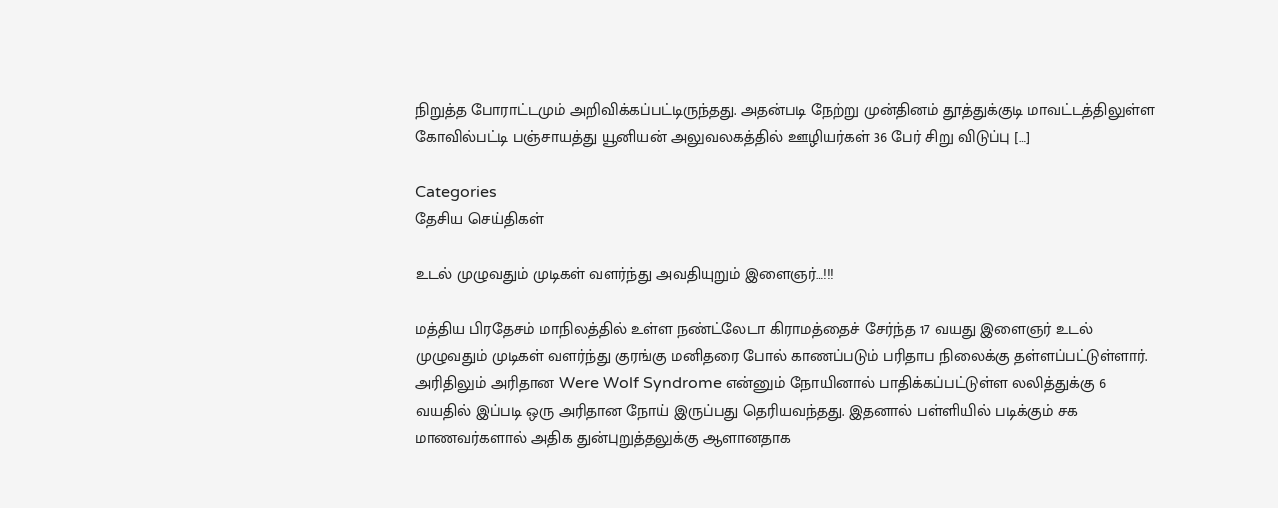நிறுத்த போராட்டமும் அறிவிக்கப்பட்டிருந்தது. அதன்படி நேற்று முன்தினம் தூத்துக்குடி மாவட்டத்திலுள்ள கோவில்பட்டி பஞ்சாயத்து யூனியன் அலுவலகத்தில் ஊழியர்கள் 36 பேர் சிறு விடுப்பு […]

Categories
தேசிய செய்திகள்

உடல் முழுவதும் முடிகள் வளர்ந்து அவதியுறும் இளைஞர்…!!!

மத்திய பிரதேசம் மாநிலத்தில் உள்ள நண்ட்லேடா கிராமத்தைச் சேர்ந்த 17 வயது இளைஞர் உடல் முழுவதும் முடிகள் வளர்ந்து குரங்கு மனிதரை போல் காணப்படும் பரிதாப நிலைக்கு தள்ளப்பட்டுள்ளார். அரிதிலும் அரிதான Were Wolf Syndrome என்னும் நோயினால் பாதிக்கப்பட்டுள்ள லலித்துக்கு 6 வயதில் இப்படி ஒரு அரிதான நோய் இருப்பது தெரியவந்தது. இதனால் பள்ளியில் படிக்கும் சக மாணவர்களால் அதிக துன்புறுத்தலுக்கு ஆளானதாக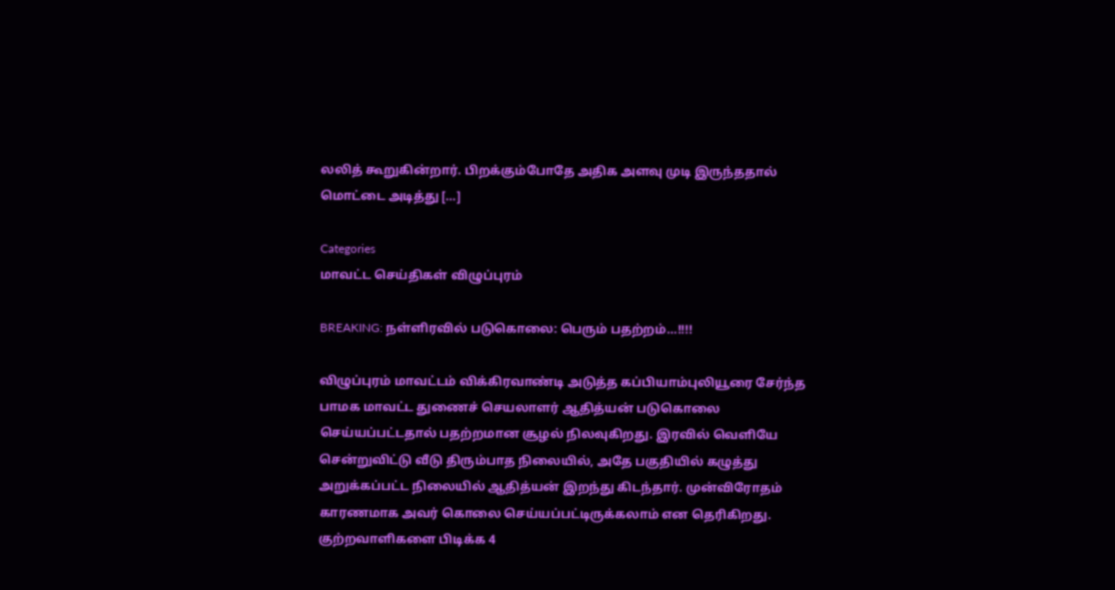லலித் கூறுகின்றார். பிறக்கும்போதே அதிக அளவு முடி இருந்ததால் மொட்டை அடித்து […]

Categories
மாவட்ட செய்திகள் விழுப்புரம்

BREAKING: நள்ளிரவில் படுகொலை: பெரும் பதற்றம்…!!!!

விழுப்புரம் மாவட்டம் விக்கிரவாண்டி அடுத்த கப்பியாம்புலியூரை சேர்ந்த பாமக மாவட்ட துணைச் செயலாளர் ஆதித்யன் படுகொலை செய்யப்பட்டதால் பதற்றமான சூழல் நிலவுகிறது. இரவில் வெளியே சென்றுவிட்டு வீடு திரும்பாத நிலையில், அதே பகுதியில் கழுத்து அறுக்கப்பட்ட நிலையில் ஆதித்யன் இறந்து கிடந்தார். முன்விரோதம் காரணமாக அவர் கொலை செய்யப்பட்டிருக்கலாம் என தெரிகிறது. குற்றவாளிகளை பிடிக்க 4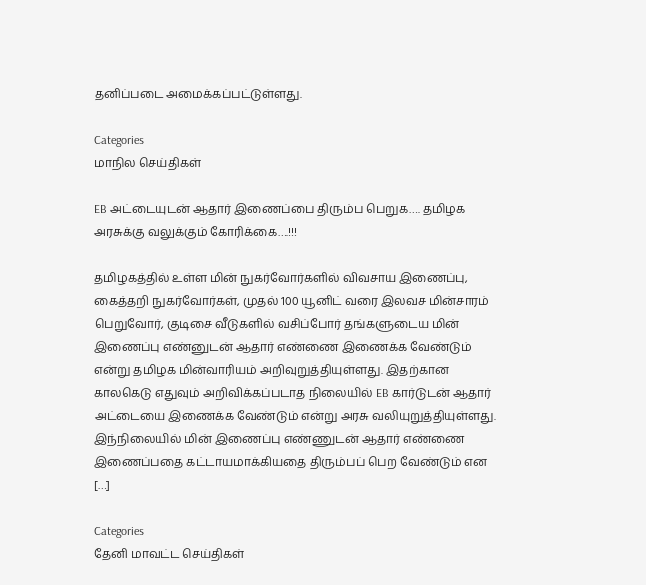தனிப்படை அமைக்கப்பட்டுள்ளது.

Categories
மாநில செய்திகள்

EB அட்டையுடன் ஆதார் இணைப்பை திரும்ப பெறுக…. தமிழக அரசுக்கு வலுக்கும் கோரிக்கை….!!!

தமிழகத்தில் உள்ள மின் நுகர்வோர்களில் விவசாய இணைப்பு, கைத்தறி நுகர்வோர்கள், முதல் 100 யூனிட் வரை இலவச மின்சாரம் பெறுவோர், குடிசை வீடுகளில் வசிப்போர் தங்களுடைய மின் இணைப்பு எண்னுடன் ஆதார் எண்ணை இணைக்க வேண்டும் என்று தமிழக மின்வாரியம் அறிவுறுத்தியுள்ளது. இதற்கான காலகெடு எதுவும் அறிவிக்கப்படாத நிலையில் EB கார்டுடன் ஆதார் அட்டையை இணைக்க வேண்டும் என்று அரசு வலியுறுத்தியுள்ளது. இந்நிலையில் மின் இணைப்பு எண்ணுடன் ஆதார் எண்ணை இணைப்பதை கட்டாயமாக்கியதை திரும்பப் பெற வேண்டும் என […]

Categories
தேனி மாவட்ட செய்திகள்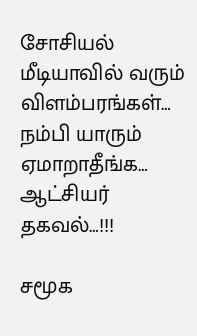சோசியல் மீடியாவில் வரும் விளம்பரங்கள்… நம்பி யாரும் ஏமாறாதீங்க… ஆட்சியர் தகவல்…!!!

சமூக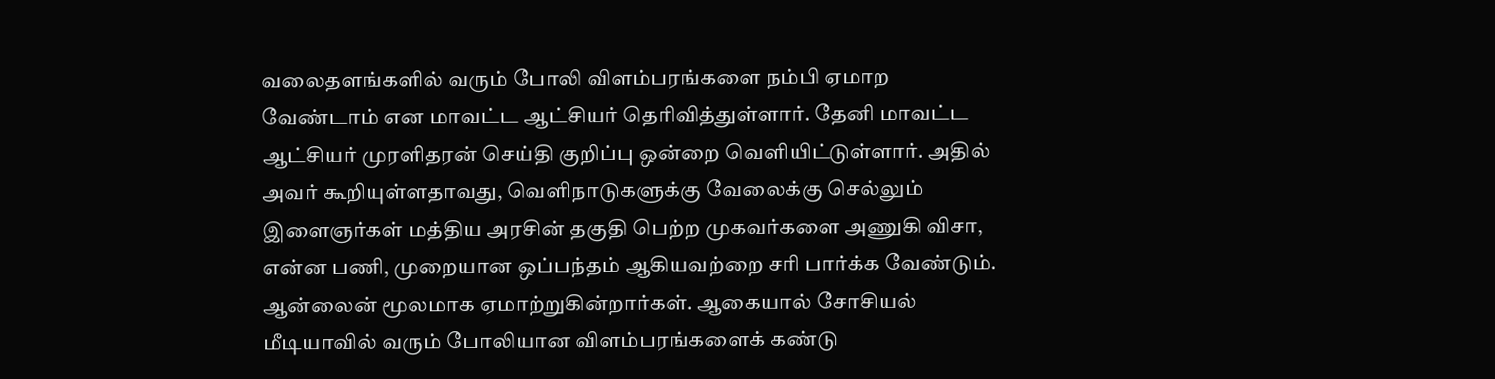வலைதளங்களில் வரும் போலி விளம்பரங்களை நம்பி ஏமாற வேண்டாம் என மாவட்ட ஆட்சியர் தெரிவித்துள்ளார். தேனி மாவட்ட ஆட்சியர் முரளிதரன் செய்தி குறிப்பு ஒன்றை வெளியிட்டுள்ளார். அதில் அவர் கூறியுள்ளதாவது, வெளிநாடுகளுக்கு வேலைக்கு செல்லும் இளைஞர்கள் மத்திய அரசின் தகுதி பெற்ற முகவர்களை அணுகி விசா, என்ன பணி, முறையான ஒப்பந்தம் ஆகியவற்றை சரி பார்க்க வேண்டும். ஆன்லைன் மூலமாக ஏமாற்றுகின்றார்கள். ஆகையால் சோசியல் மீடியாவில் வரும் போலியான விளம்பரங்களைக் கண்டு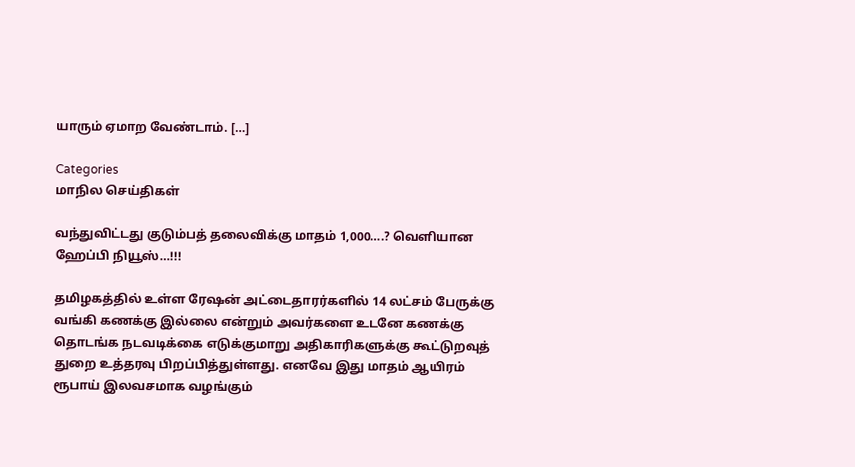யாரும் ஏமாற வேண்டாம். […]

Categories
மாநில செய்திகள்

வந்துவிட்டது குடும்பத் தலைவிக்கு மாதம் 1,000….? வெளியான ஹேப்பி நியூஸ்…!!!

தமிழகத்தில் உள்ள ரேஷன் அட்டைதாரர்களில் 14 லட்சம் பேருக்கு வங்கி கணக்கு இல்லை என்றும் அவர்களை உடனே கணக்கு தொடங்க நடவடிக்கை எடுக்குமாறு அதிகாரிகளுக்கு கூட்டுறவுத் துறை உத்தரவு பிறப்பித்துள்ளது. எனவே இது மாதம் ஆயிரம் ரூபாய் இலவசமாக வழங்கும்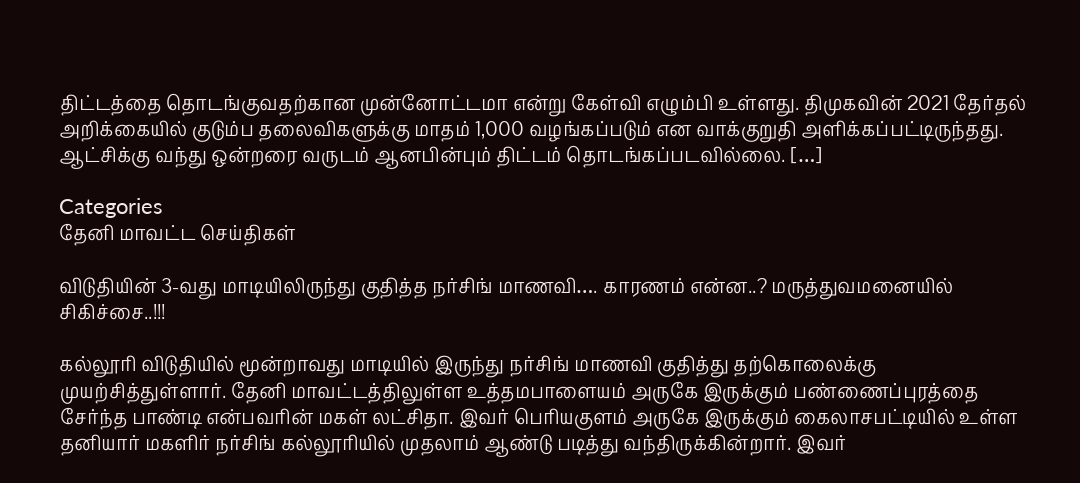திட்டத்தை தொடங்குவதற்கான முன்னோட்டமா என்று கேள்வி எழும்பி உள்ளது. திமுகவின் 2021 தேர்தல் அறிக்கையில் குடும்ப தலைவிகளுக்கு மாதம் 1,000 வழங்கப்படும் என வாக்குறுதி அளிக்கப்பட்டிருந்தது. ஆட்சிக்கு வந்து ஒன்றரை வருடம் ஆனபின்பும் திட்டம் தொடங்கப்படவில்லை. […]

Categories
தேனி மாவட்ட செய்திகள்

விடுதியின் 3-வது மாடியிலிருந்து குதித்த நர்சிங் மாணவி…. காரணம் என்ன..? மருத்துவமனையில் சிகிச்சை..!!!

கல்லூரி விடுதியில் மூன்றாவது மாடியில் இருந்து நர்சிங் மாணவி குதித்து தற்கொலைக்கு முயற்சித்துள்ளார். தேனி மாவட்டத்திலுள்ள உத்தமபாளையம் அருகே இருக்கும் பண்ணைப்புரத்தை சேர்ந்த பாண்டி என்பவரின் மகள் லட்சிதா. இவர் பெரியகுளம் அருகே இருக்கும் கைலாசபட்டியில் உள்ள தனியார் மகளிர் நர்சிங் கல்லூரியில் முதலாம் ஆண்டு படித்து வந்திருக்கின்றார். இவர்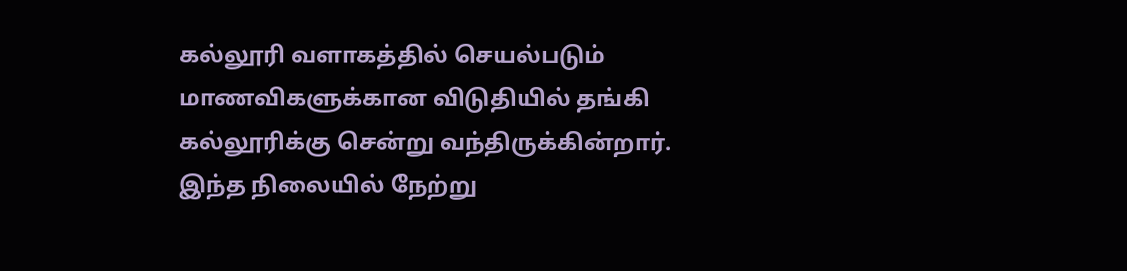கல்லூரி வளாகத்தில் செயல்படும் மாணவிகளுக்கான விடுதியில் தங்கி கல்லூரிக்கு சென்று வந்திருக்கின்றார். இந்த நிலையில் நேற்று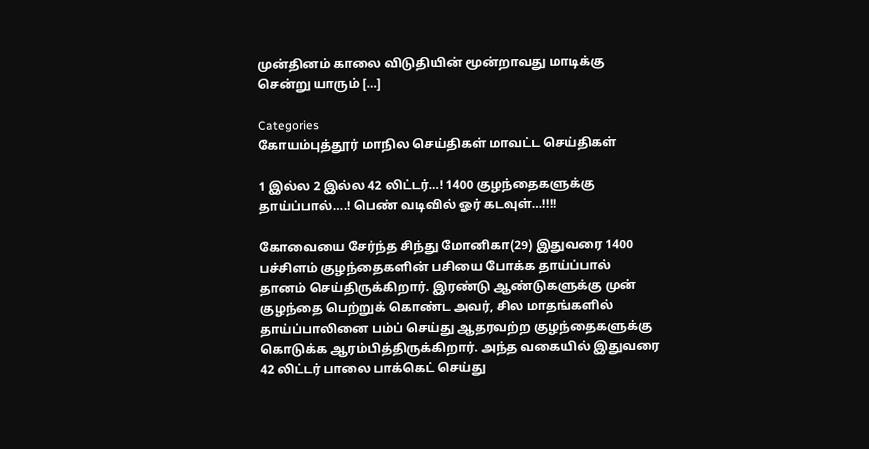முன்தினம் காலை விடுதியின் மூன்றாவது மாடிக்கு சென்று யாரும் […]

Categories
கோயம்புத்தூர் மாநில செய்திகள் மாவட்ட செய்திகள்

1 இல்ல 2 இல்ல 42 லிட்டர்…! 1400 குழந்தைகளுக்கு தாய்ப்பால்….! பெண் வடிவில் ஓர் கடவுள்…!!!!

கோவையை சேர்ந்த சிந்து மோனிகா(29) இதுவரை 1400 பச்சிளம் குழந்தைகளின் பசியை போக்க தாய்ப்பால் தானம் செய்திருக்கிறார். இரண்டு ஆண்டுகளுக்கு முன் குழந்தை பெற்றுக் கொண்ட அவர், சில மாதங்களில் தாய்ப்பாலினை பம்ப் செய்து ஆதரவற்ற குழந்தைகளுக்கு கொடுக்க ஆரம்பித்திருக்கிறார். அந்த வகையில் இதுவரை 42 லிட்டர் பாலை பாக்கெட் செய்து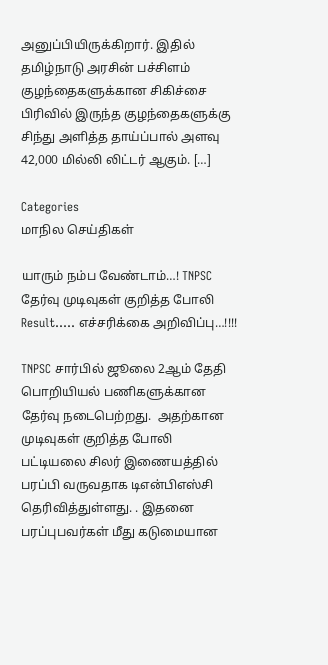அனுப்பியிருக்கிறார். இதில் தமிழ்நாடு அரசின் பச்சிளம் குழந்தைகளுக்கான சிகிச்சை பிரிவில் இருந்த குழந்தைகளுக்கு சிந்து அளித்த தாய்ப்பால் அளவு 42,000 மில்லி லிட்டர் ஆகும். […]

Categories
மாநில செய்திகள்

யாரும் நம்ப வேண்டாம்…! TNPSC தேர்வு முடிவுகள் குறித்த போலி Result….. எச்சரிக்கை அறிவிப்பு…!!!!

TNPSC சார்பில் ஜூலை 2ஆம் தேதி பொறியியல் பணிகளுக்கான தேர்வு நடைபெற்றது.  அதற்கான முடிவுகள் குறித்த போலி பட்டியலை சிலர் இணையத்தில் பரப்பி வருவதாக டிஎன்பிஎஸ்சி தெரிவித்துள்ளது. . இதனை பரப்புபவர்கள் மீது கடுமையான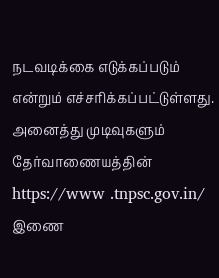நடவடிக்கை எடுக்கப்படும் என்றும் எச்சரிக்கப்பட்டுள்ளது. அனைத்து முடிவுகளும் தேர்வாணையத்தின் https://www .tnpsc.gov.in/ இணை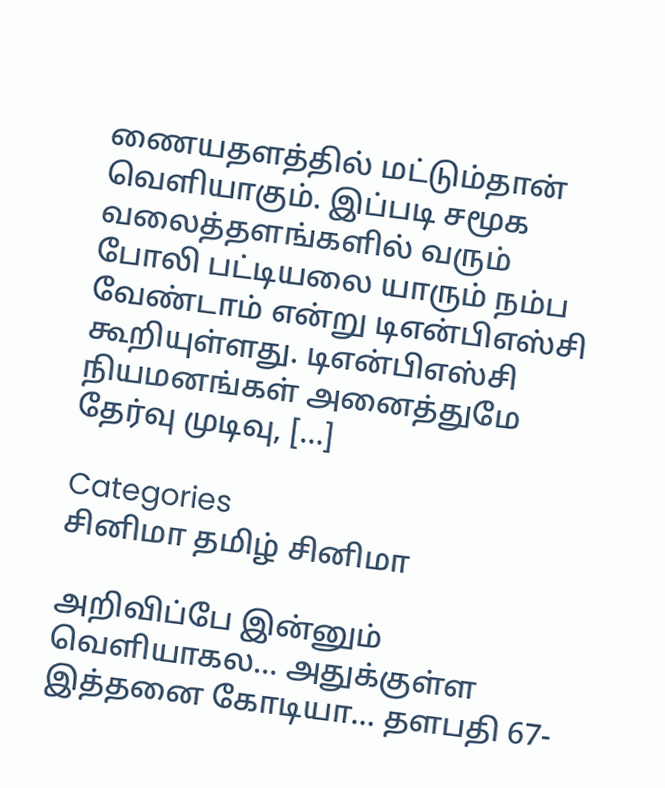ணையதளத்தில் மட்டும்தான் வெளியாகும். இப்படி சமூக வலைத்தளங்களில் வரும் போலி பட்டியலை யாரும் நம்ப வேண்டாம் என்று டிஎன்பிஎஸ்சி கூறியுள்ளது. டிஎன்பிஎஸ்சி நியமனங்கள் அனைத்துமே தேர்வு முடிவு, […]

Categories
சினிமா தமிழ் சினிமா

அறிவிப்பே இன்னும் வெளியாகல… அதுக்குள்ள இத்தனை கோடியா… தளபதி 67-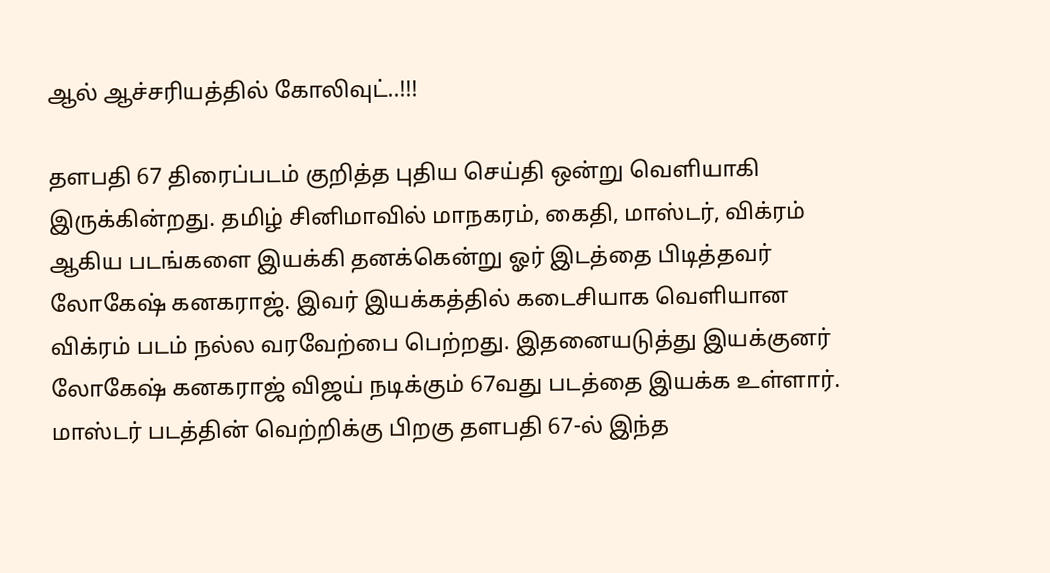ஆல் ஆச்சரியத்தில் கோலிவுட்..!!!

தளபதி 67 திரைப்படம் குறித்த புதிய செய்தி ஒன்று வெளியாகி இருக்கின்றது. தமிழ் சினிமாவில் மாநகரம், கைதி, மாஸ்டர், விக்ரம் ஆகிய படங்களை இயக்கி தனக்கென்று ஓர் இடத்தை பிடித்தவர் லோகேஷ் கனகராஜ். இவர் இயக்கத்தில் கடைசியாக வெளியான விக்ரம் படம் நல்ல வரவேற்பை பெற்றது. இதனையடுத்து இயக்குனர் லோகேஷ் கனகராஜ் விஜய் நடிக்கும் 67வது படத்தை இயக்க உள்ளார். மாஸ்டர் படத்தின் வெற்றிக்கு பிறகு தளபதி 67-ல் இந்த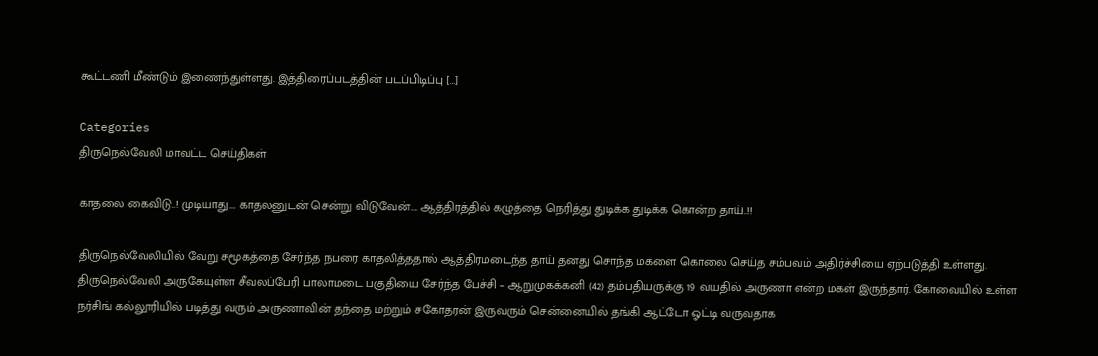கூட்டணி மீண்டும் இணைந்துள்ளது. இத்திரைப்படத்தின் படப்பிடிப்பு […]

Categories
திருநெல்வேலி மாவட்ட செய்திகள்

காதலை கைவிடு..! முடியாது…. காதலனுடன் சென்று விடுவேன்…. ஆத்திரத்தில் கழுத்தை நெரித்து துடிக்க துடிக்க கொன்ற தாய்..!!

திருநெல்வேலியில் வேறு சமூகத்தை சேர்ந்த நபரை காதலித்ததால் ஆத்திரமடைந்த தாய் தனது சொந்த மகளை கொலை செய்த சம்பவம் அதிர்ச்சியை ஏற்படுத்தி உள்ளது. திருநெல்வேலி அருகேயுள்ள சீவலப்பேரி பாலாமடை பகுதியை சேர்ந்த பேச்சி – ஆறுமுகக்கனி (42) தம்பதியருக்கு 19 வயதில் அருணா என்ற மகள் இருந்தார். கோவையில் உள்ள நர்சிங் கல்லூரியில் படித்து வரும் அருணாவின் தந்தை மற்றும் சகோதரன் இருவரும் சென்னையில் தங்கி ஆட்டோ ஓட்டி வருவதாக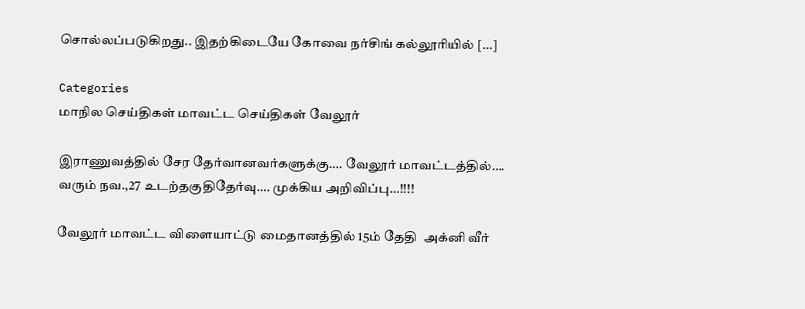சொல்லப்படுகிறது.. இதற்கிடையே கோவை நர்சிங் கல்லூரியில் […]

Categories
மாநில செய்திகள் மாவட்ட செய்திகள் வேலூர்

இராணுவத்தில் சேர தேர்வானவர்களுக்கு…. வேலூர் மாவட்டத்தில்…. வரும் நவ.,27 உடற்தகுதிதேர்வு…. முக்கிய அறிவிப்பு…!!!!

வேலூர் மாவட்ட விளையாட்டு மைதானத்தில் 15ம் தேதி  அக்னி வீர்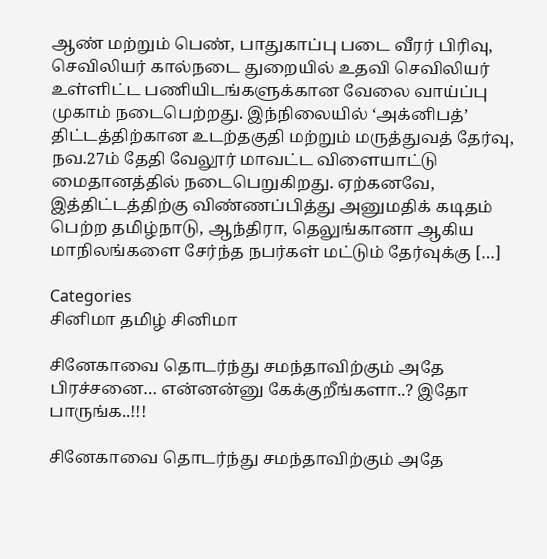ஆண் மற்றும் பெண், பாதுகாப்பு படை வீரர் பிரிவு, செவிலியர் கால்நடை துறையில் உதவி செவிலியர் உள்ளிட்ட பணியிடங்களுக்கான வேலை வாய்ப்பு முகாம் நடைபெற்றது. இந்நிலையில் ‘அக்னிபத்’ திட்டத்திற்கான உடற்தகுதி மற்றும் மருத்துவத் தேர்வு, நவ.27ம் தேதி வேலூர் மாவட்ட விளையாட்டு மைதானத்தில் நடைபெறுகிறது. ஏற்கனவே, இத்திட்டத்திற்கு விண்ணப்பித்து அனுமதிக் கடிதம் பெற்ற தமிழ்நாடு, ஆந்திரா, தெலுங்கானா ஆகிய மாநிலங்களை சேர்ந்த நபர்கள் மட்டும் தேர்வுக்கு […]

Categories
சினிமா தமிழ் சினிமா

சினேகாவை தொடர்ந்து சமந்தாவிற்கும் அதே பிரச்சனை… என்னன்னு கேக்குறீங்களா..? இதோ பாருங்க..!!!

சினேகாவை தொடர்ந்து சமந்தாவிற்கும் அதே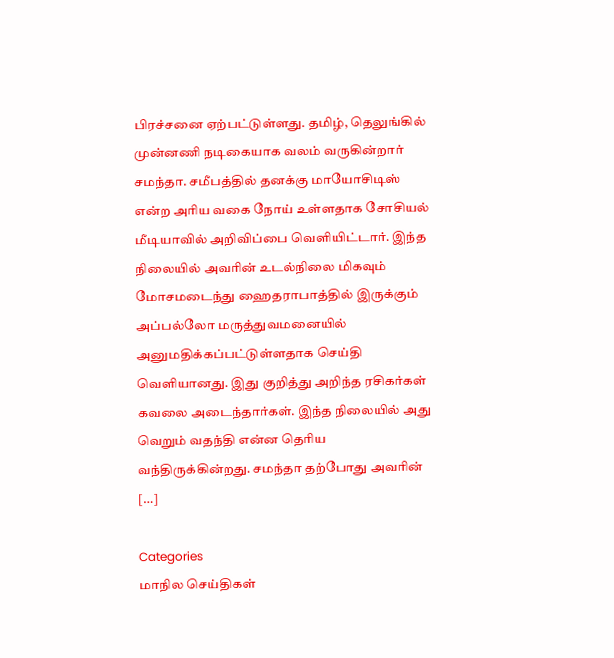பிரச்சனை ஏற்பட்டுள்ளது. தமிழ், தெலுங்கில்  முன்னணி நடிகையாக வலம் வருகின்றார் சமந்தா. சமீபத்தில் தனக்கு மாயோசிடிஸ் என்ற அரிய வகை நோய் உள்ளதாக சோசியல் மீடியாவில் அறிவிப்பை வெளியிட்டார். இந்த நிலையில் அவரின் உடல்நிலை மிகவும் மோசமடைந்து ஹைதராபாத்தில் இருக்கும் அப்பல்லோ மருத்துவமனையில் அனுமதிக்கப்பட்டுள்ளதாக செய்தி வெளியானது. இது குறித்து அறிந்த ரசிகர்கள் கவலை அடைந்தார்கள். இந்த நிலையில் அது வெறும் வதந்தி என்ன தெரிய வந்திருக்கின்றது. சமந்தா தற்போது அவரின் […]

Categories
மாநில செய்திகள்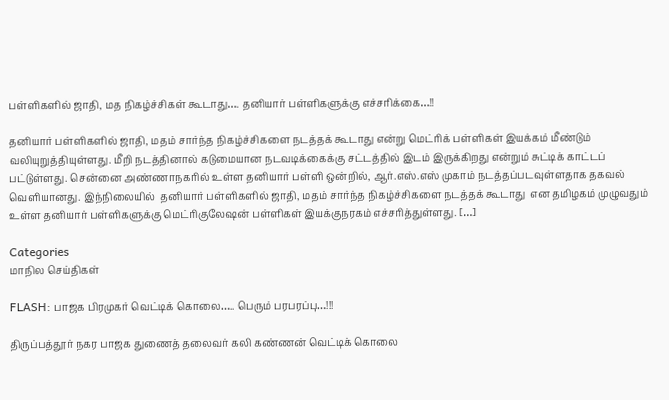பள்ளிகளில் ஜாதி, மத நிகழ்ச்சிகள் கூடாது…. தனியார் பள்ளிகளுக்கு எச்சரிக்கை…!!

தனியார் பள்ளிகளில் ஜாதி, மதம் சார்ந்த நிகழ்ச்சிகளை நடத்தக் கூடாது என்று மெட்ரிக் பள்ளிகள் இயக்கம் மீண்டும் வலியுறுத்தியுள்ளது. மீறி நடத்தினால் கடுமையான நடவடிக்கைக்கு சட்டத்தில் இடம் இருக்கிறது என்றும் சுட்டிக் காட்டப் பட்டுள்ளது. சென்னை அண்ணாநகரில் உள்ள தனியார் பள்ளி ஒன்றில், ஆர்.எஸ்.எஸ் முகாம் நடத்தப்படவுள்ளதாக தகவல் வெளியானது. இந்நிலையில்  தனியார் பள்ளிகளில் ஜாதி, மதம் சார்ந்த நிகழ்ச்சிகளை நடத்தக் கூடாது  என தமிழகம் முழுவதும் உள்ள தனியார் பள்ளிகளுக்கு மெட்ரிகுலேஷன் பள்ளிகள் இயக்குநரகம் எச்சரித்துள்ளது. […]

Categories
மாநில செய்திகள்

FLASH: பாஜக பிரமுகர் வெட்டிக் கொலை….. பெரும் பரபரப்பு…!!!

திருப்பத்தூர் நகர பாஜக துணைத் தலைவர் கலி கண்ணன் வெட்டிக் கொலை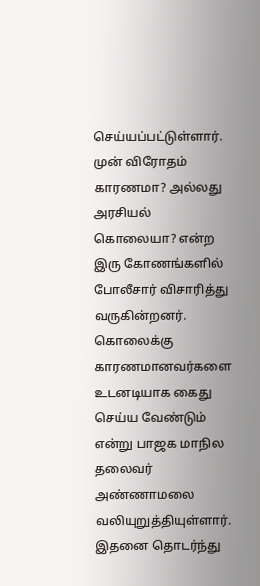செய்யப்பட்டுள்ளார். முன் விரோதம் காரணமா? அல்லது அரசியல் கொலையா? என்ற இரு கோணங்களில் போலீசார் விசாரித்து வருகின்றனர். கொலைக்கு காரணமானவர்களை உடனடியாக கைது செய்ய வேண்டும் என்று பாஜக மாநில தலைவர் அண்ணாமலை வலியுறுத்தியுள்ளார். இதனை தொடர்ந்து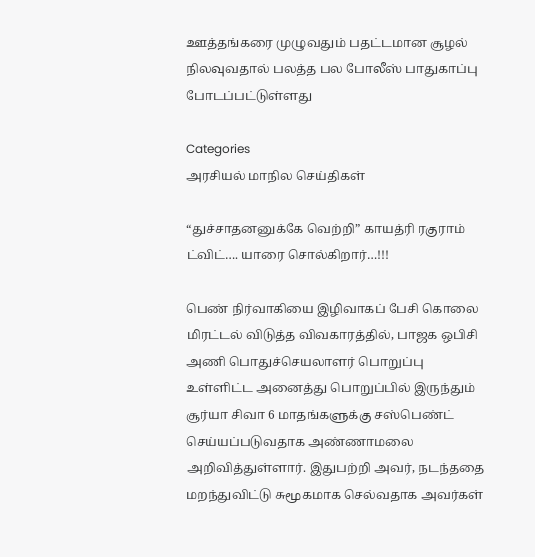ஊத்தங்கரை முழுவதும் பதட்டமான சூழல் நிலவுவதால் பலத்த பல போலீஸ் பாதுகாப்பு போடப்பட்டுள்ளது

Categories
அரசியல் மாநில செய்திகள்

“துச்சாதனனுக்கே வெற்றி” காயத்ரி ரகுராம் ட்விட்…. யாரை சொல்கிறார்…!!!

பெண் நிர்வாகியை இழிவாகப் பேசி கொலை மிரட்டல் விடுத்த விவகாரத்தில், பாஜக ஒபிசி அணி பொதுச்செயலாளர் பொறுப்பு உள்ளிட்ட அனைத்து பொறுப்பில் இருந்தும் சூர்யா சிவா 6 மாதங்களுக்கு சஸ்பெண்ட் செய்யப்படுவதாக அண்ணாமலை அறிவித்துள்ளார். இதுபற்றி அவர், நடந்ததை மறந்துவிட்டு சுமூகமாக செல்வதாக அவர்கள்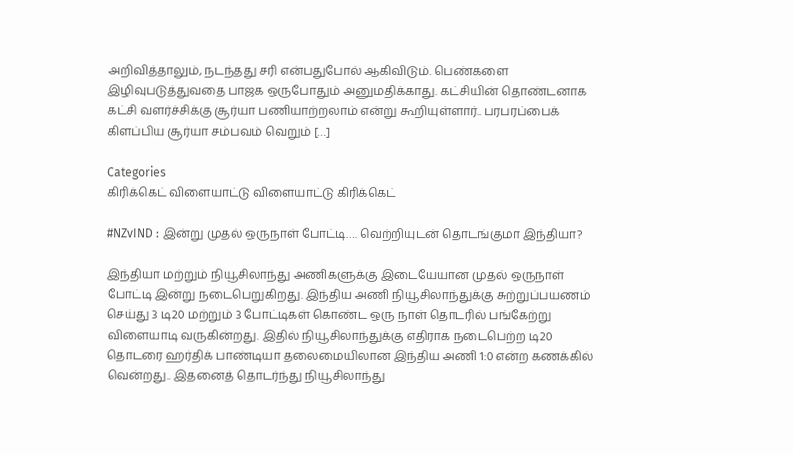அறிவித்தாலும், நடந்தது சரி என்பதுபோல் ஆகிவிடும். பெண்களை இழிவுபடுத்துவதை பாஜக ஒருபோதும் அனுமதிக்காது. கட்சியின் தொண்டனாக கட்சி வளர்ச்சிக்கு சூர்யா பணியாற்றலாம் என்று கூறியுள்ளார்.. பரபரப்பைக் கிளப்பிய சூர்யா சம்பவம் வெறும் […]

Categories
கிரிக்கெட் விளையாட்டு விளையாட்டு கிரிக்கெட்

#NZvIND : இன்று முதல் ஒருநாள் போட்டி…. வெற்றியுடன் தொடங்குமா இந்தியா?

இந்தியா மற்றும் நியூசிலாந்து அணிகளுக்கு இடையேயான முதல் ஒருநாள் போட்டி இன்று நடைபெறுகிறது. இந்திய அணி நியூசிலாந்துக்கு சுற்றுப்பயணம் செய்து 3 டி20 மற்றும் 3 போட்டிகள் கொண்ட ஒரு நாள் தொடரில் பங்கேற்று விளையாடி வருகின்றது. இதில் நியூசிலாந்துக்கு எதிராக நடைபெற்ற டி20 தொடரை ஹர்திக் பாண்டியா தலைமையிலான இந்திய அணி 1:0 என்ற கணக்கில் வென்றது.. இதனைத் தொடர்ந்து நியூசிலாந்து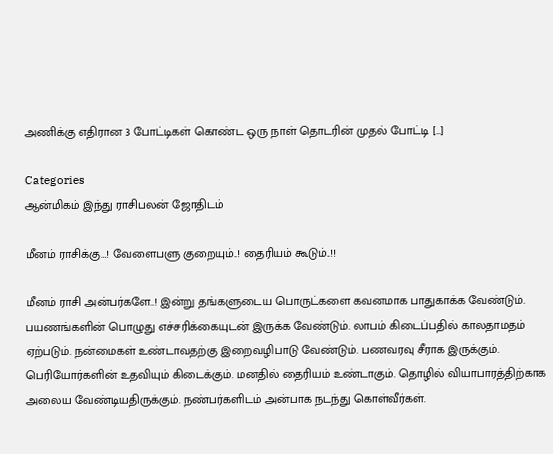அணிக்கு எதிரான 3 போட்டிகள் கொண்ட ஒரு நாள் தொடரின் முதல் போட்டி […]

Categories
ஆன்மிகம் இந்து ராசிபலன் ஜோதிடம்

மீனம் ராசிக்கு…! வேளைபளு குறையும்..! தைரியம் கூடும்..!!

மீனம் ராசி அன்பர்களே..! இன்று தங்களுடைய பொருட்களை கவனமாக பாதுகாக்க வேண்டும். பயணங்களின் பொழுது எச்சரிக்கையுடன் இருக்க வேண்டும். லாபம் கிடைப்பதில் காலதாமதம் ஏற்படும். நன்மைகள் உண்டாவதற்கு இறைவழிபாடு வேண்டும். பணவரவு சீராக இருக்கும். பெரியோர்களின் உதவியும் கிடைக்கும். மனதில் தைரியம் உண்டாகும். தொழில் வியாபாரத்திற்காக அலைய வேண்டியதிருக்கும். நண்பர்களிடம் அன்பாக நடந்து கொள்வீர்கள்.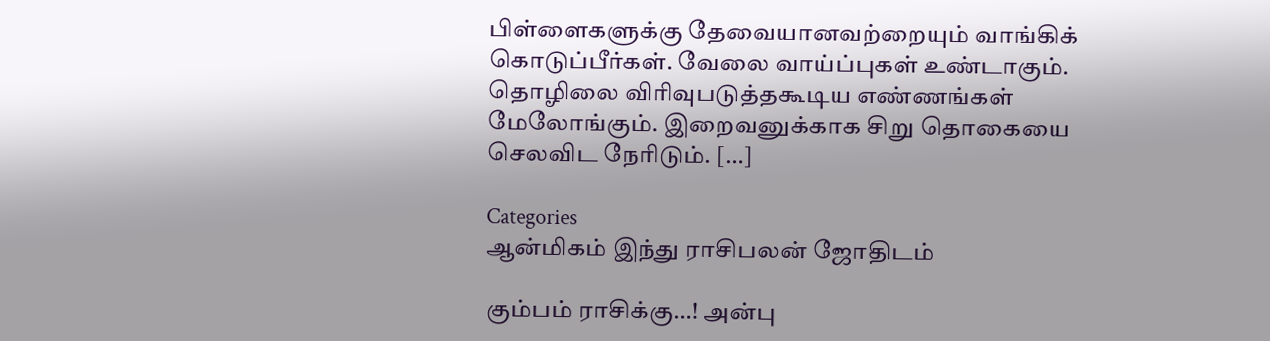பிள்ளைகளுக்கு தேவையானவற்றையும் வாங்கிக் கொடுப்பீர்கள். வேலை வாய்ப்புகள் உண்டாகும். தொழிலை விரிவுபடுத்தகூடிய எண்ணங்கள் மேலோங்கும். இறைவனுக்காக சிறு தொகையை செலவிட நேரிடும். […]

Categories
ஆன்மிகம் இந்து ராசிபலன் ஜோதிடம்

கும்பம் ராசிக்கு…! அன்பு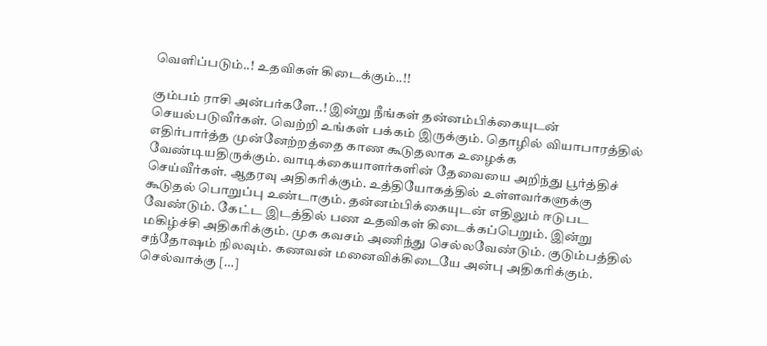வெளிப்படும்..! உதவிகள் கிடைக்கும்..!!

கும்பம் ராசி அன்பர்களே..! இன்று நீங்கள் தன்னம்பிக்கையுடன் செயல்படுவீர்கள். வெற்றி உங்கள் பக்கம் இருக்கும். தொழில் வியாபாரத்தில் எதிர்பார்த்த முன்னேற்றத்தை காண கூடுதலாக உழைக்க வேண்டியதிருக்கும். வாடிக்கையாளர்களின் தேவையை அறிந்து பூர்த்திச் செய்வீர்கள். ஆதரவு அதிகரிக்கும். உத்தியோகத்தில் உள்ளவர்களுக்கு கூடுதல் பொறுப்பு உண்டாகும். தன்னம்பிக்கையுடன் எதிலும் ஈடுபட வேண்டும். கேட்ட இடத்தில் பண உதவிகள் கிடைக்கப்பெறும். இன்று மகிழ்ச்சி அதிகரிக்கும். முக கவசம் அணிந்து செல்லவேண்டும். குடும்பத்தில் சந்தோஷம் நிலவும். கணவன் மனைவிக்கிடையே அன்பு அதிகரிக்கும். செல்வாக்கு […]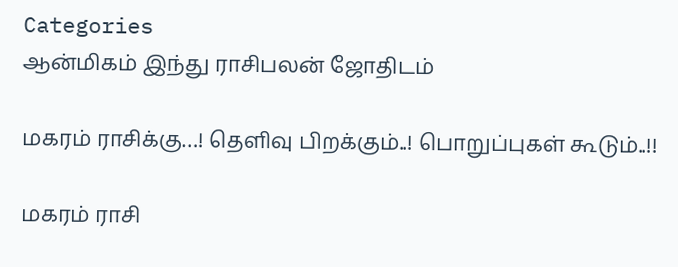Categories
ஆன்மிகம் இந்து ராசிபலன் ஜோதிடம்

மகரம் ராசிக்கு…! தெளிவு பிறக்கும்..! பொறுப்புகள் கூடும்..!!

மகரம் ராசி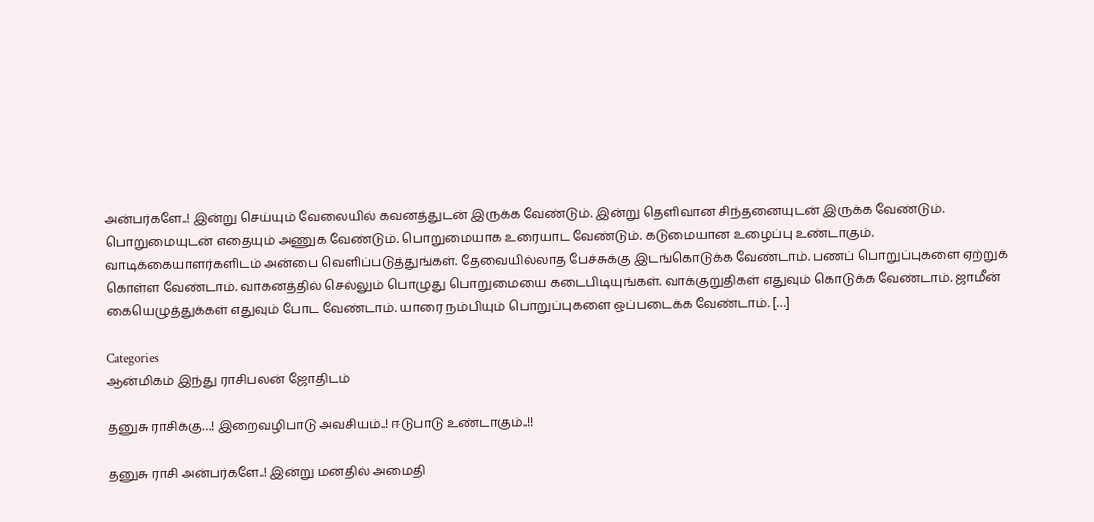அன்பர்களே..! இன்று செய்யும் வேலையில் கவனத்துடன் இருக்க வேண்டும். இன்று தெளிவான சிந்தனையுடன் இருக்க வேண்டும். பொறுமையுடன் எதையும் அணுக வேண்டும். பொறுமையாக உரையாட வேண்டும். கடுமையான உழைப்பு உண்டாகும். வாடிக்கையாளர்களிடம் அன்பை வெளிப்படுத்துங்கள். தேவையில்லாத பேச்சுக்கு இடங்கொடுக்க வேண்டாம். பணப் பொறுப்புகளை ஏற்றுக் கொள்ள வேண்டாம். வாகனத்தில் செல்லும் பொழுது பொறுமையை கடைபிடியுங்கள். வாக்குறுதிகள் எதுவும் கொடுக்க வேண்டாம். ஜாமீன் கையெழுத்துக்கள் எதுவும் போட வேண்டாம். யாரை நம்பியும் பொறுப்புகளை ஒப்படைக்க வேண்டாம். […]

Categories
ஆன்மிகம் இந்து ராசிபலன் ஜோதிடம்

தனுசு ராசிக்கு…! இறைவழிபாடு அவசியம்..! ஈடுபாடு உண்டாகும்..!!

தனுசு ராசி அன்பர்களே..! இன்று மனதில் அமைதி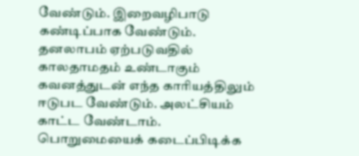வேண்டும். இறைவழிபாடு கண்டிப்பாக வேண்டும். தனலாபம் ஏற்படுவதில் காலதாமதம் உண்டாகும் கவனத்துடன் எந்த காரியத்திலும் ஈடுபட வேண்டும். அலட்சியம் காட்ட வேண்டாம். பொறுமையைக் கடைப்பிடிக்க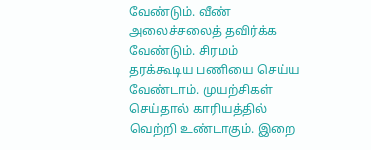வேண்டும். வீண் அலைச்சலைத் தவிர்க்க வேண்டும். சிரமம் தரக்கூடிய பணியை செய்ய வேண்டாம். முயற்சிகள் செய்தால் காரியத்தில் வெற்றி உண்டாகும். இறை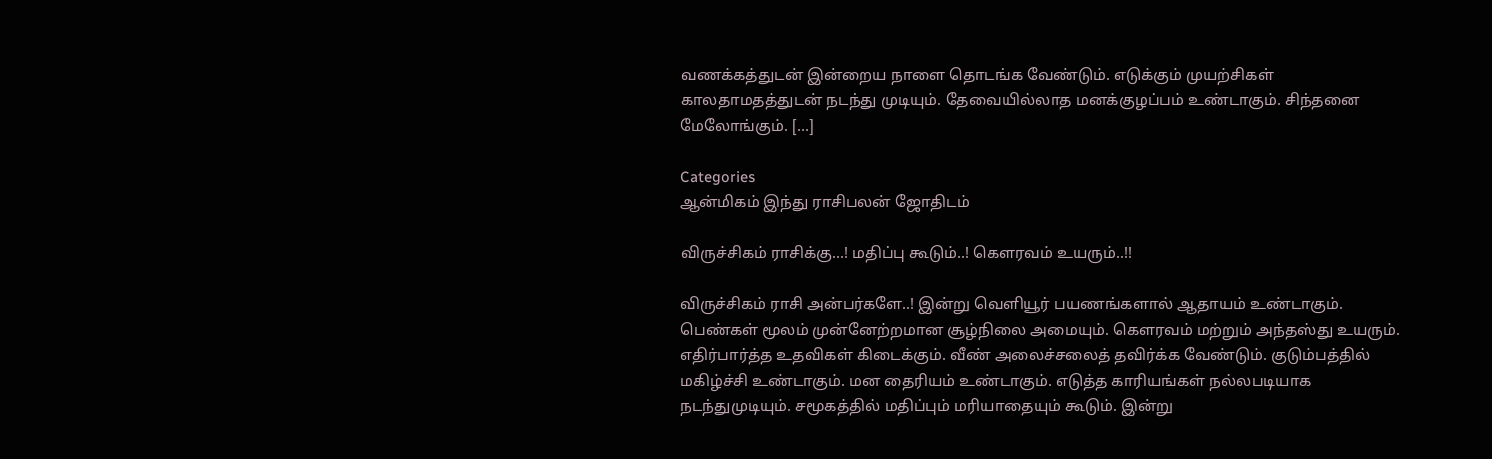வணக்கத்துடன் இன்றைய நாளை தொடங்க வேண்டும். எடுக்கும் முயற்சிகள் காலதாமதத்துடன் நடந்து முடியும். தேவையில்லாத மனக்குழப்பம் உண்டாகும். சிந்தனை மேலோங்கும். […]

Categories
ஆன்மிகம் இந்து ராசிபலன் ஜோதிடம்

விருச்சிகம் ராசிக்கு…! மதிப்பு கூடும்..! கௌரவம் உயரும்..!!

விருச்சிகம் ராசி அன்பர்களே..! இன்று வெளியூர் பயணங்களால் ஆதாயம் உண்டாகும். பெண்கள் மூலம் முன்னேற்றமான சூழ்நிலை அமையும். கௌரவம் மற்றும் அந்தஸ்து உயரும். எதிர்பார்த்த உதவிகள் கிடைக்கும். வீண் அலைச்சலைத் தவிர்க்க வேண்டும். குடும்பத்தில் மகிழ்ச்சி உண்டாகும். மன தைரியம் உண்டாகும். எடுத்த காரியங்கள் நல்லபடியாக நடந்துமுடியும். சமூகத்தில் மதிப்பும் மரியாதையும் கூடும். இன்று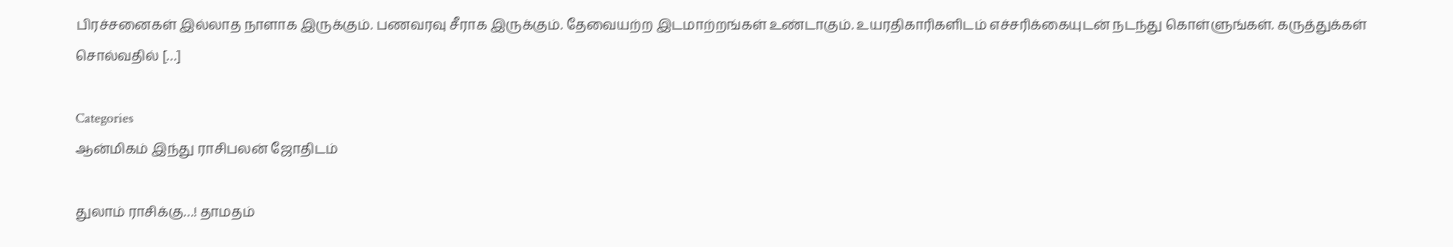பிரச்சனைகள் இல்லாத நாளாக இருக்கும். பணவரவு சீராக இருக்கும். தேவையற்ற இடமாற்றங்கள் உண்டாகும். உயரதிகாரிகளிடம் எச்சரிக்கையுடன் நடந்து கொள்ளுங்கள். கருத்துக்கள் சொல்வதில் […]

Categories
ஆன்மிகம் இந்து ராசிபலன் ஜோதிடம்

துலாம் ராசிக்கு…! தாமதம்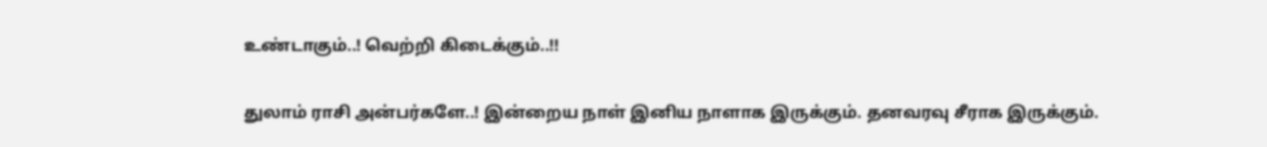உண்டாகும்..! வெற்றி கிடைக்கும்..!!

துலாம் ராசி அன்பர்களே..! இன்றைய நாள் இனிய நாளாக இருக்கும். தனவரவு சீராக இருக்கும்.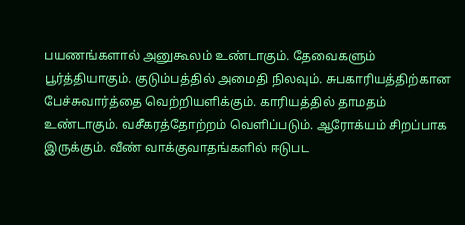பயணங்களால் அனுகூலம் உண்டாகும். தேவைகளும் பூர்த்தியாகும். குடும்பத்தில் அமைதி நிலவும். சுபகாரியத்திற்கான பேச்சுவார்த்தை வெற்றியளிக்கும். காரியத்தில் தாமதம் உண்டாகும். வசீகரத்தோற்றம் வெளிப்படும். ஆரோக்யம் சிறப்பாக இருக்கும். வீண் வாக்குவாதங்களில் ஈடுபட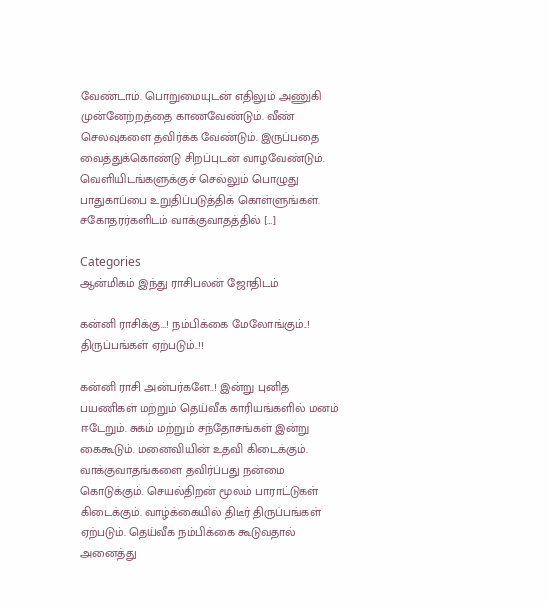வேண்டாம். பொறுமையுடன் எதிலும் அணுகி முன்னேற்றத்தை காணவேண்டும். வீண் செலவுகளை தவிர்க்க வேண்டும். இருப்பதை வைத்துக்கொண்டு சிறப்புடன் வாழவேண்டும். வெளியிடங்களுக்குச் செல்லும் பொழுது பாதுகாப்பை உறுதிப்படுத்திக் கொள்ளுங்கள். சகோதரர்களிடம் வாக்குவாதத்தில் […]

Categories
ஆன்மிகம் இந்து ராசிபலன் ஜோதிடம்

கன்னி ராசிக்கு…! நம்பிக்கை மேலோங்கும்..! திருப்பங்கள் ஏற்படும்..!!

கன்னி ராசி அன்பர்களே..! இன்று புனித பயணிகள் மற்றும் தெய்வீக காரியங்களில் மனம் ஈடேறும். சுகம் மற்றும் சந்தோசங்கள் இன்று கைகூடும். மனைவியின் உதவி கிடைக்கும். வாக்குவாதங்களை தவிர்ப்பது நன்மை கொடுக்கும். செயல்திறன் மூலம் பாராட்டுகள் கிடைக்கும். வாழ்க்கையில் திடீர் திருப்பங்கள் ஏற்படும். தெய்வீக நம்பிக்கை கூடுவதால் அனைத்து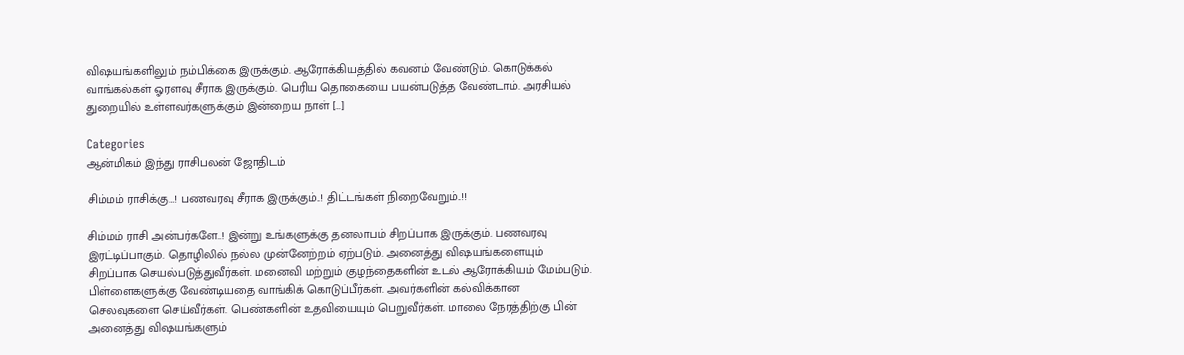விஷயங்களிலும் நம்பிக்கை இருக்கும். ஆரோக்கியத்தில் கவனம் வேண்டும். கொடுக்கல் வாங்கல்கள் ஓரளவு சீராக இருக்கும். பெரிய தொகையை பயன்படுத்த வேண்டாம். அரசியல் துறையில் உள்ளவர்களுக்கும் இன்றைய நாள் […]

Categories
ஆன்மிகம் இந்து ராசிபலன் ஜோதிடம்

சிம்மம் ராசிக்கு…! பணவரவு சீராக இருக்கும்..! திட்டங்கள் நிறைவேறும்..!!

சிம்மம் ராசி அன்பர்களே..! இன்று உங்களுக்கு தனலாபம் சிறப்பாக இருக்கும். பணவரவு இரட்டிப்பாகும். தொழிலில் நல்ல முன்னேற்றம் ஏற்படும். அனைத்து விஷயங்களையும் சிறப்பாக செயல்படுத்துவீர்கள். மனைவி மற்றும் குழந்தைகளின் உடல் ஆரோக்கியம் மேம்படும். பிள்ளைகளுக்கு வேண்டியதை வாங்கிக் கொடுப்பீர்கள். அவர்களின் கல்விக்கான செலவுகளை செய்வீர்கள். பெண்களின் உதவியையும் பெறுவீர்கள். மாலை நேரத்திற்கு பின் அனைத்து விஷயங்களும்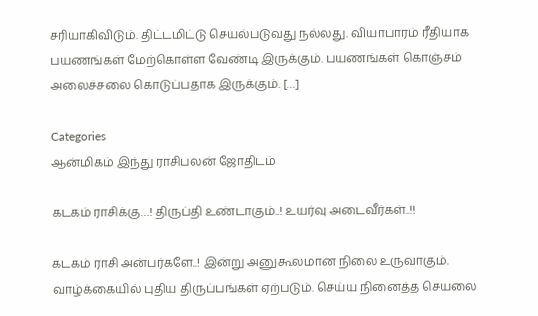சரியாகிவிடும். திட்டமிட்டு செயல்படுவது நல்லது. வியாபாரம் ரீதியாக பயணங்கள் மேற்கொள்ள வேண்டி இருக்கும். பயணங்கள் கொஞ்சம் அலைச்சலை கொடுப்பதாக இருக்கும். […]

Categories
ஆன்மிகம் இந்து ராசிபலன் ஜோதிடம்

கடகம் ராசிக்கு…! திருப்தி உண்டாகும்..! உயர்வு அடைவீர்கள்..!!

கடகம் ராசி அன்பர்களே..! இன்று அனுகூலமான நிலை உருவாகும். வாழ்க்கையில் புதிய திருப்பங்கள் ஏற்படும். செய்ய நினைத்த செயலை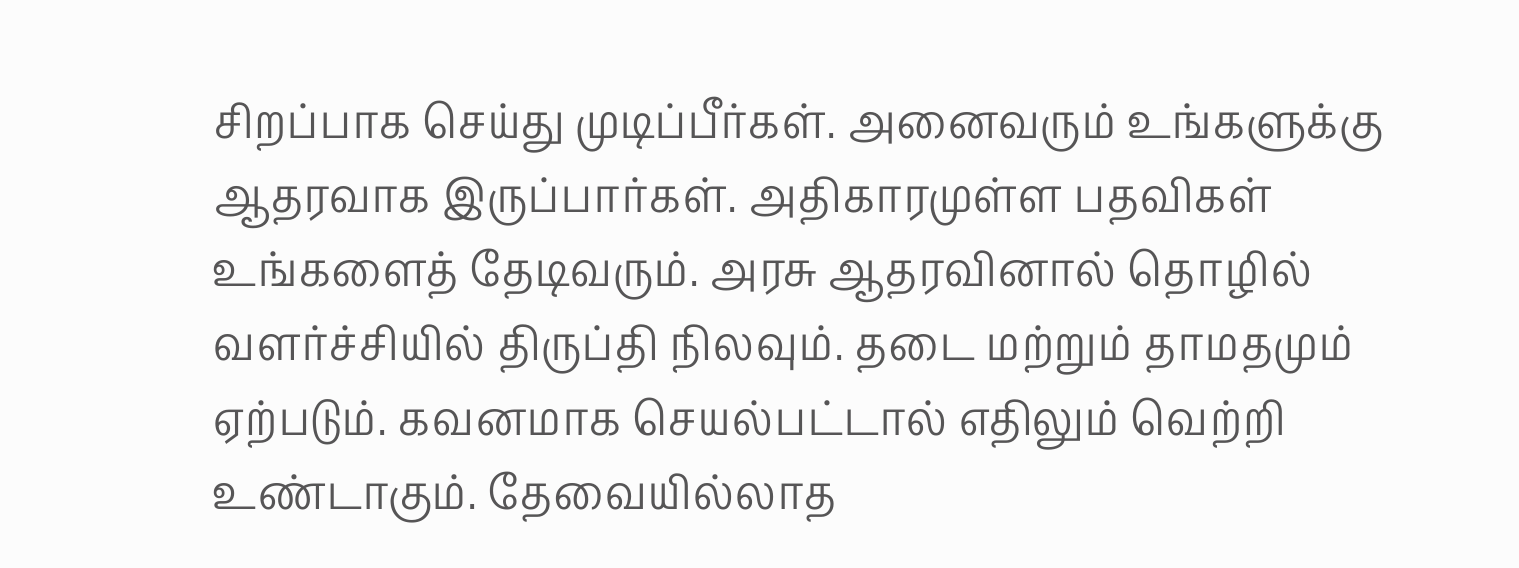சிறப்பாக செய்து முடிப்பீர்கள். அனைவரும் உங்களுக்கு ஆதரவாக இருப்பார்கள். அதிகாரமுள்ள பதவிகள் உங்களைத் தேடிவரும். அரசு ஆதரவினால் தொழில் வளர்ச்சியில் திருப்தி நிலவும். தடை மற்றும் தாமதமும் ஏற்படும். கவனமாக செயல்பட்டால் எதிலும் வெற்றி உண்டாகும். தேவையில்லாத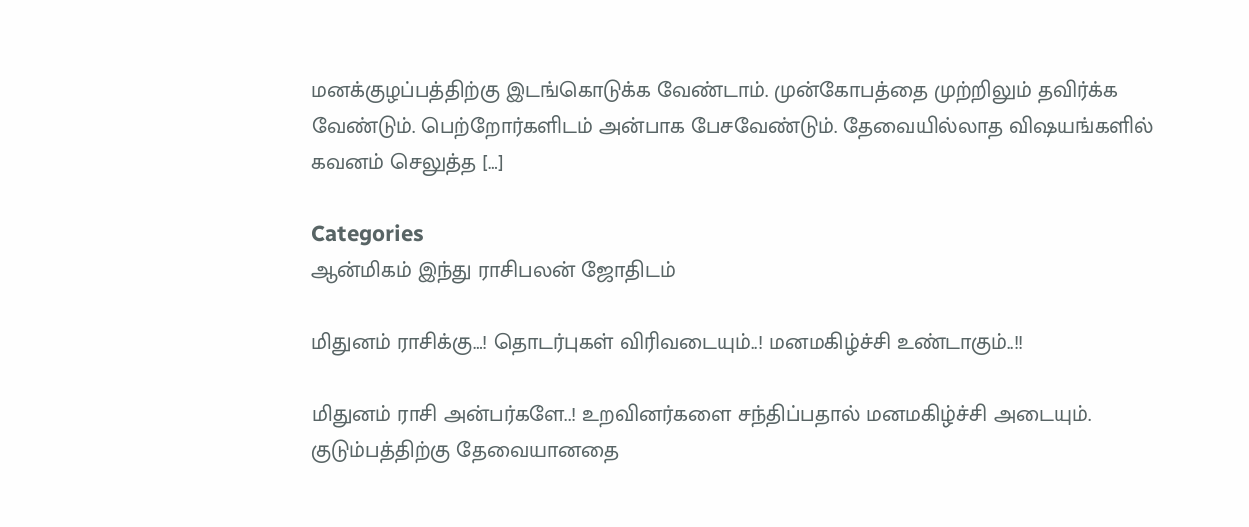மனக்குழப்பத்திற்கு இடங்கொடுக்க வேண்டாம். முன்கோபத்தை முற்றிலும் தவிர்க்க வேண்டும். பெற்றோர்களிடம் அன்பாக பேசவேண்டும். தேவையில்லாத விஷயங்களில் கவனம் செலுத்த […]

Categories
ஆன்மிகம் இந்து ராசிபலன் ஜோதிடம்

மிதுனம் ராசிக்கு…! தொடர்புகள் விரிவடையும்..! மனமகிழ்ச்சி உண்டாகும்..!!

மிதுனம் ராசி அன்பர்களே..! உறவினர்களை சந்திப்பதால் மனமகிழ்ச்சி அடையும். குடும்பத்திற்கு தேவையானதை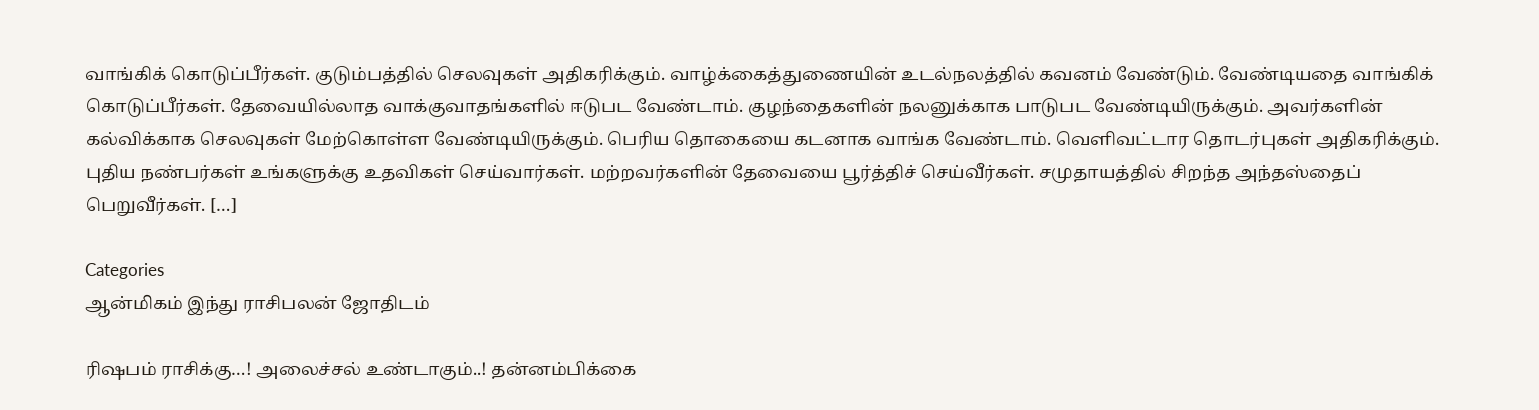வாங்கிக் கொடுப்பீர்கள். குடும்பத்தில் செலவுகள் அதிகரிக்கும். வாழ்க்கைத்துணையின் உடல்நலத்தில் கவனம் வேண்டும். வேண்டியதை வாங்கிக் கொடுப்பீர்கள். தேவையில்லாத வாக்குவாதங்களில் ஈடுபட வேண்டாம். குழந்தைகளின் நலனுக்காக பாடுபட வேண்டியிருக்கும். அவர்களின் கல்விக்காக செலவுகள் மேற்கொள்ள வேண்டியிருக்கும். பெரிய தொகையை கடனாக வாங்க வேண்டாம். வெளிவட்டார தொடர்புகள் அதிகரிக்கும். புதிய நண்பர்கள் உங்களுக்கு உதவிகள் செய்வார்கள். மற்றவர்களின் தேவையை பூர்த்திச் செய்வீர்கள். சமுதாயத்தில் சிறந்த அந்தஸ்தைப் பெறுவீர்கள். […]

Categories
ஆன்மிகம் இந்து ராசிபலன் ஜோதிடம்

ரிஷபம் ராசிக்கு…! அலைச்சல் உண்டாகும்..! தன்னம்பிக்கை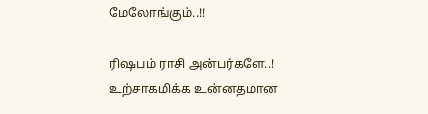மேலோங்கும்..!!

ரிஷபம் ராசி அன்பர்களே..! உற்சாகமிக்க உன்னதமான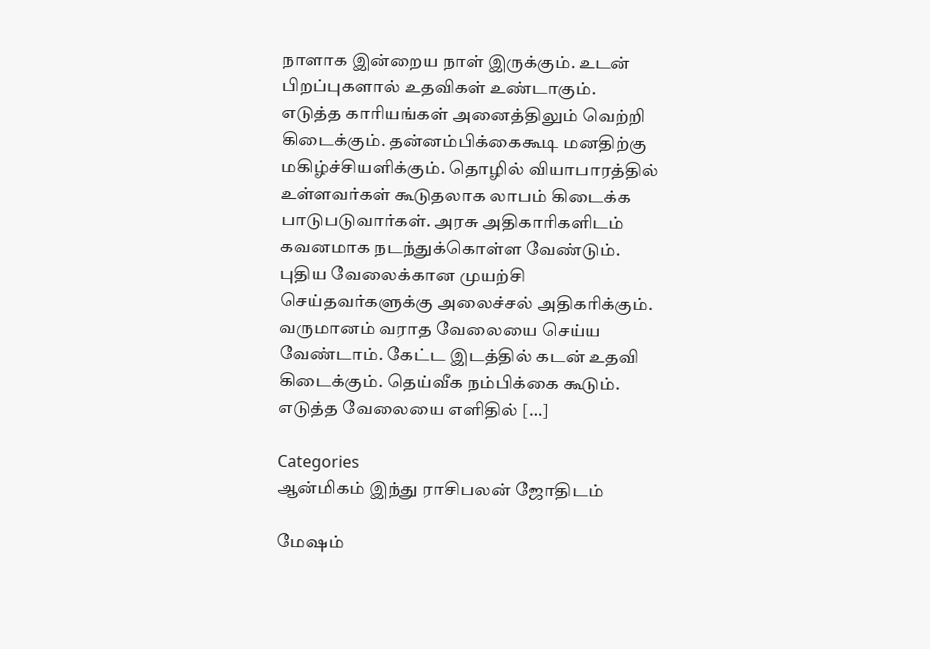நாளாக இன்றைய நாள் இருக்கும். உடன் பிறப்புகளால் உதவிகள் உண்டாகும். எடுத்த காரியங்கள் அனைத்திலும் வெற்றி கிடைக்கும். தன்னம்பிக்கைகூடி மனதிற்கு மகிழ்ச்சியளிக்கும். தொழில் வியாபாரத்தில் உள்ளவர்கள் கூடுதலாக லாபம் கிடைக்க பாடுபடுவார்கள். அரசு அதிகாரிகளிடம் கவனமாக நடந்துக்கொள்ள வேண்டும். புதிய வேலைக்கான முயற்சி செய்தவர்களுக்கு அலைச்சல் அதிகரிக்கும். வருமானம் வராத வேலையை செய்ய வேண்டாம். கேட்ட இடத்தில் கடன் உதவி கிடைக்கும். தெய்வீக நம்பிக்கை கூடும். எடுத்த வேலையை எளிதில் […]

Categories
ஆன்மிகம் இந்து ராசிபலன் ஜோதிடம்

மேஷம்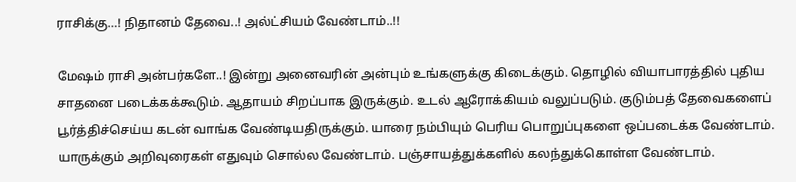ராசிக்கு…! நிதானம் தேவை..! அல்ட்சியம் வேண்டாம்..!!

மேஷம் ராசி அன்பர்களே..! இன்று அனைவரின் அன்பும் உங்களுக்கு கிடைக்கும். தொழில் வியாபாரத்தில் புதிய சாதனை படைக்கக்கூடும். ஆதாயம் சிறப்பாக இருக்கும். உடல் ஆரோக்கியம் வலுப்படும். குடும்பத் தேவைகளைப் பூர்த்திச்செய்ய கடன் வாங்க வேண்டியதிருக்கும். யாரை நம்பியும் பெரிய பொறுப்புகளை ஒப்படைக்க வேண்டாம். யாருக்கும் அறிவுரைகள் எதுவும் சொல்ல வேண்டாம். பஞ்சாயத்துக்களில் கலந்துக்கொள்ள வேண்டாம்.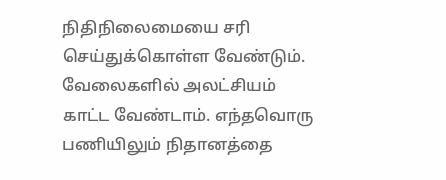நிதிநிலைமையை சரி செய்துக்கொள்ள வேண்டும். வேலைகளில் அலட்சியம் காட்ட வேண்டாம். எந்தவொரு பணியிலும் நிதானத்தை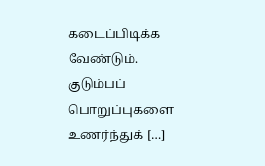கடைப்பிடிக்க வேண்டும். குடும்பப் பொறுப்புகளை உணர்ந்துக் […]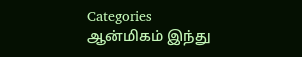Categories
ஆன்மிகம் இந்து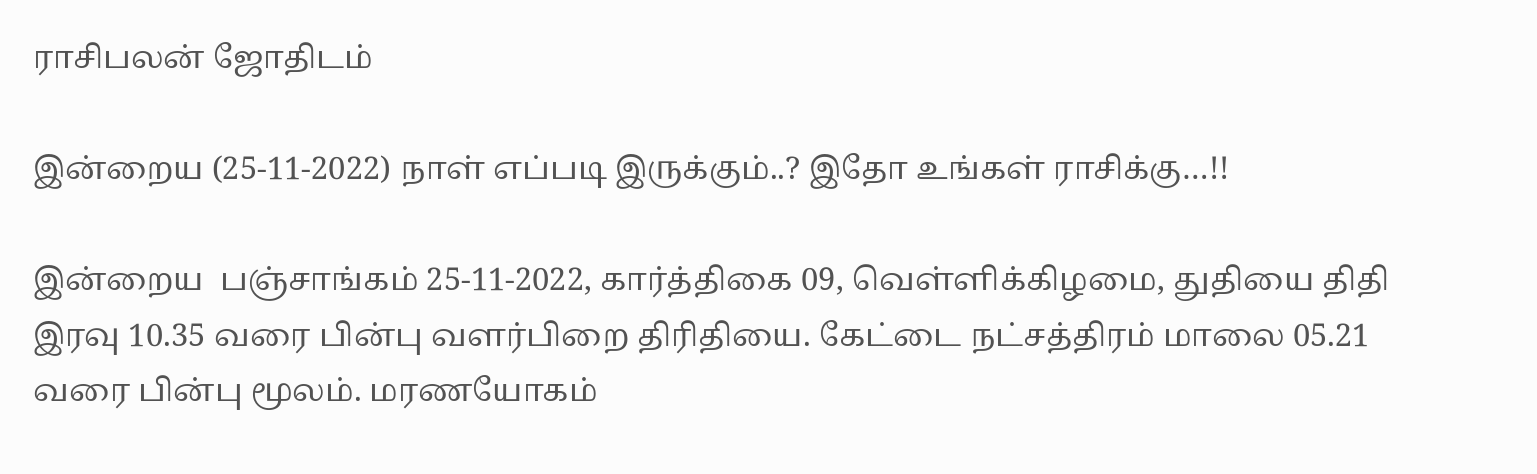ராசிபலன் ஜோதிடம்

இன்றைய (25-11-2022) நாள் எப்படி இருக்கும்..? இதோ உங்கள் ராசிக்கு…!!

இன்றைய  பஞ்சாங்கம் 25-11-2022, கார்த்திகை 09, வெள்ளிக்கிழமை, துதியை திதி இரவு 10.35 வரை பின்பு வளர்பிறை திரிதியை. கேட்டை நட்சத்திரம் மாலை 05.21 வரை பின்பு மூலம். மரணயோகம்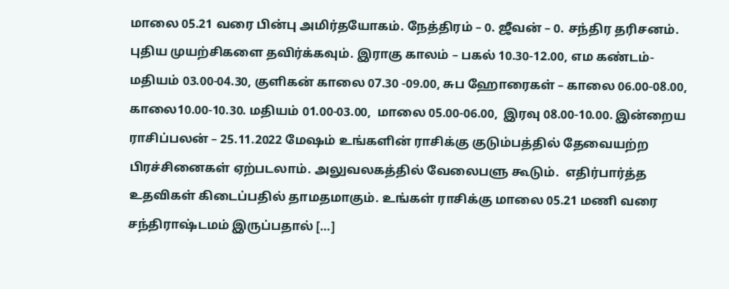மாலை 05.21 வரை பின்பு அமிர்தயோகம். நேத்திரம் – 0. ஜீவன் – 0. சந்திர தரிசனம். புதிய முயற்சிகளை தவிர்க்கவும். இராகு காலம் – பகல் 10.30-12.00, எம கண்டம்-  மதியம் 03.00-04.30, குளிகன் காலை 07.30 -09.00, சுப ஹோரைகள் – காலை 06.00-08.00, காலை10.00-10.30. மதியம் 01.00-03.00,  மாலை 05.00-06.00,  இரவு 08.00-10.00. இன்றைய ராசிப்பலன் – 25.11.2022 மேஷம் உங்களின் ராசிக்கு குடும்பத்தில் தேவையற்ற பிரச்சினைகள் ஏற்படலாம். அலுவலகத்தில் வேலைபளு கூடும்.  எதிர்பார்த்த உதவிகள் கிடைப்பதில் தாமதமாகும். உங்கள் ராசிக்கு மாலை 05.21 மணி வரை சந்திராஷ்டமம் இருப்பதால் […]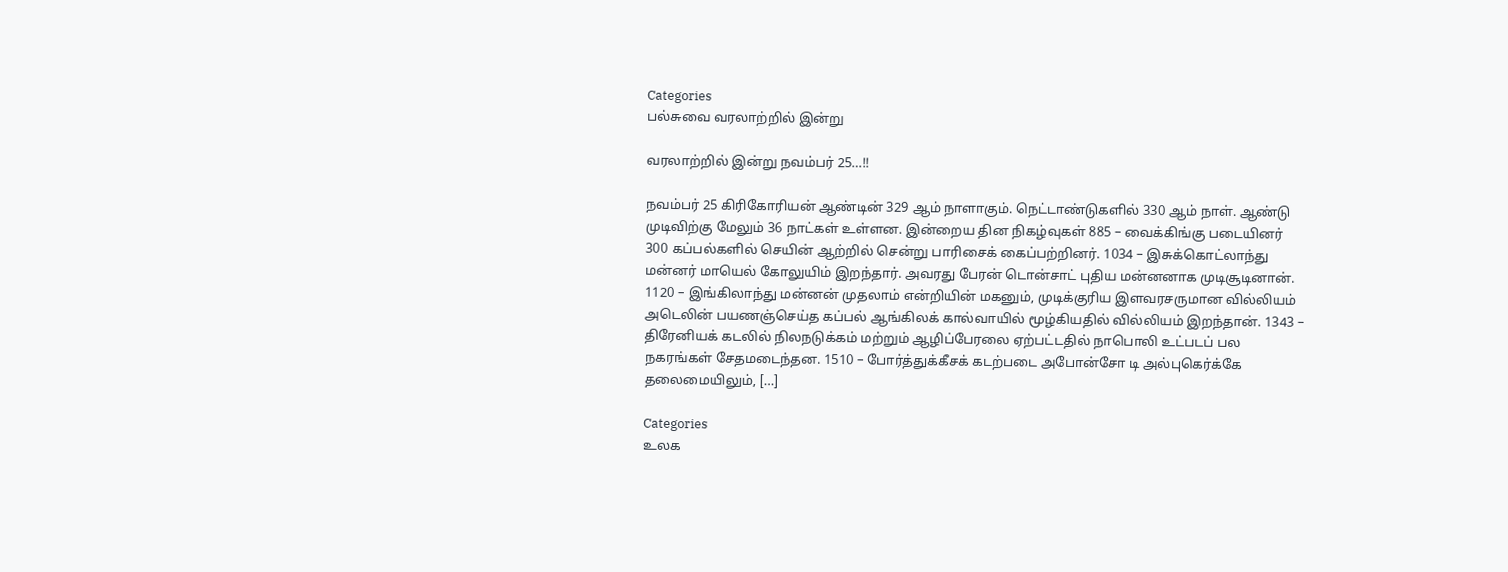Categories
பல்சுவை வரலாற்றில் இன்று

வரலாற்றில் இன்று நவம்பர் 25…!!

நவம்பர் 25 கிரிகோரியன் ஆண்டின் 329 ஆம் நாளாகும். நெட்டாண்டுகளில் 330 ஆம் நாள். ஆண்டு முடிவிற்கு மேலும் 36 நாட்கள் உள்ளன. இன்றைய தின நிகழ்வுகள் 885 – வைக்கிங்கு படையினர் 300 கப்பல்களில் செயின் ஆற்றில் சென்று பாரிசைக் கைப்பற்றினர். 1034 – இசுக்கொட்லாந்து மன்னர் மாயெல் கோலுயிம் இறந்தார். அவரது பேரன் டொன்சாட் புதிய மன்னனாக முடிசூடினான். 1120 – இங்கிலாந்து மன்னன் முதலாம் என்றியின் மகனும், முடிக்குரிய இளவரசருமான வில்லியம் அடெலின் பயணஞ்செய்த கப்பல் ஆங்கிலக் கால்வாயில் மூழ்கியதில் வில்லியம் இறந்தான். 1343 – திரேனியக் கடலில் நிலநடுக்கம் மற்றும் ஆழிப்பேரலை ஏற்பட்டதில் நாபொலி உட்படப் பல நகரங்கள் சேதமடைந்தன. 1510 – போர்த்துக்கீசக் கடற்படை அபோன்சோ டி அல்புகெர்க்கே தலைமையிலும், […]

Categories
உலக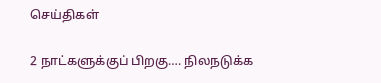செய்திகள்

2 நாட்களுக்குப் பிறகு…. நிலநடுக்க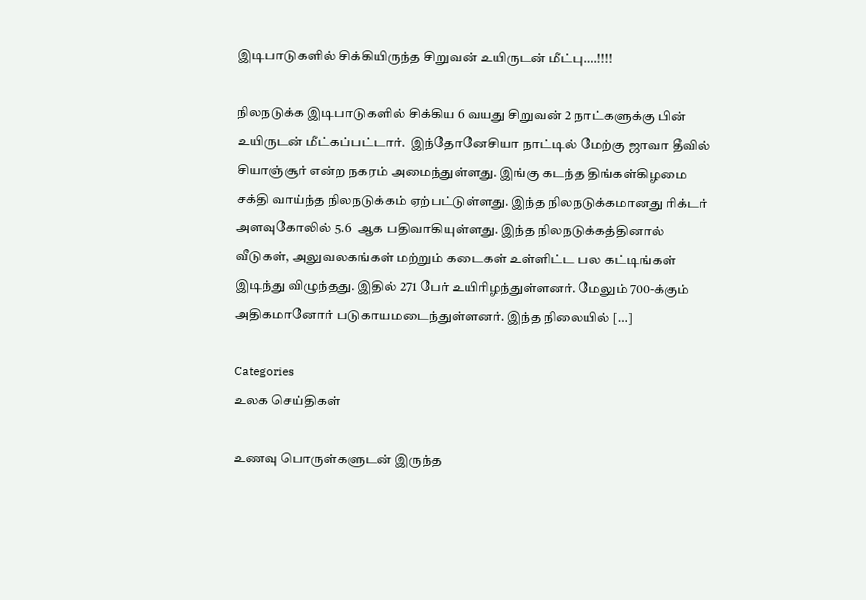இடிபாடுகளில் சிக்கியிருந்த சிறுவன் உயிருடன் மீட்பு….!!!!

நிலநடுக்க இடிபாடுகளில் சிக்கிய 6 வயது சிறுவன் 2 நாட்களுக்கு பின் உயிருடன் மீட்கப்பட்டார்.  இந்தோனேசியா நாட்டில் மேற்கு ஜாவா தீவில்  சியாஞ்சூர் என்ற நகரம் அமைந்துள்ளது. இங்கு கடந்த திங்கள்கிழமை சக்தி வாய்ந்த நிலநடுக்கம் ஏற்பட்டுள்ளது. இந்த நிலநடுக்கமானது ரிக்டர் அளவுகோலில் 5.6  ஆக பதிவாகியுள்ளது. இந்த நிலநடுக்கத்தினால் வீடுகள், அலுவலகங்கள் மற்றும் கடைகள் உள்ளிட்ட பல கட்டிங்கள் இடிந்து விழுந்தது. இதில் 271 பேர் உயிரிழந்துள்ளனர். மேலும் 700-க்கும் அதிகமானோர் படுகாயமடைந்துள்ளனர். இந்த நிலையில் […]

Categories
உலக செய்திகள்

உணவு பொருள்களுடன் இருந்த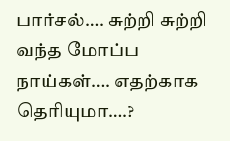பார்சல்…. சுற்றி சுற்றி வந்த மோப்ப நாய்கள்…. எதற்காக தெரியுமா….?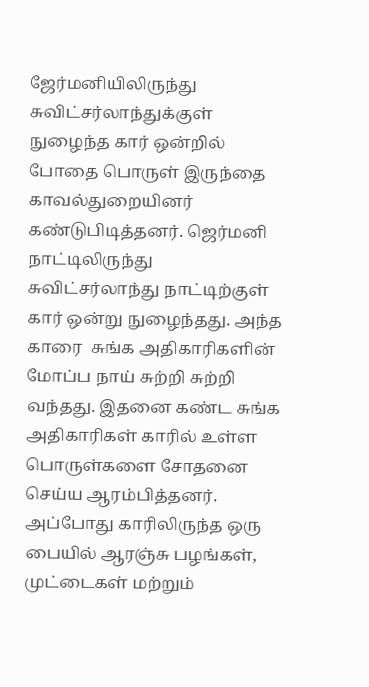ஜேர்மனியிலிருந்து சுவிட்சர்லாந்துக்குள் நுழைந்த கார் ஒன்றில் போதை பொருள் இருந்தை காவல்துறையினர் கண்டுபிடித்தனர். ஜெர்மனி நாட்டிலிருந்து சுவிட்சர்லாந்து நாட்டிற்குள் கார் ஒன்று நுழைந்தது. அந்த காரை  சுங்க அதிகாரிகளின் மோப்ப நாய் சுற்றி சுற்றி வந்தது. இதனை கண்ட சுங்க அதிகாரிகள் காரில் உள்ள பொருள்களை சோதனை செய்ய ஆரம்பித்தனர். அப்போது காரிலிருந்த ஒரு பையில் ஆரஞ்சு பழங்கள், முட்டைகள் மற்றும்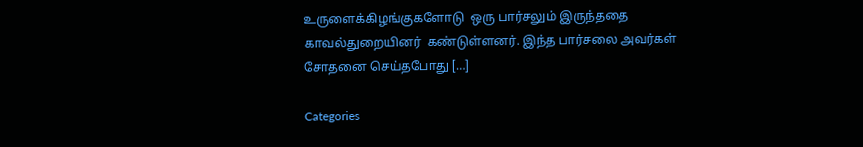உருளைக்கிழங்குகளோடு  ஒரு பார்சலும் இருந்ததை காவல்துறையினர்  கண்டுள்ளனர். இந்த பார்சலை அவர்கள் சோதனை செய்தபோது […]

Categories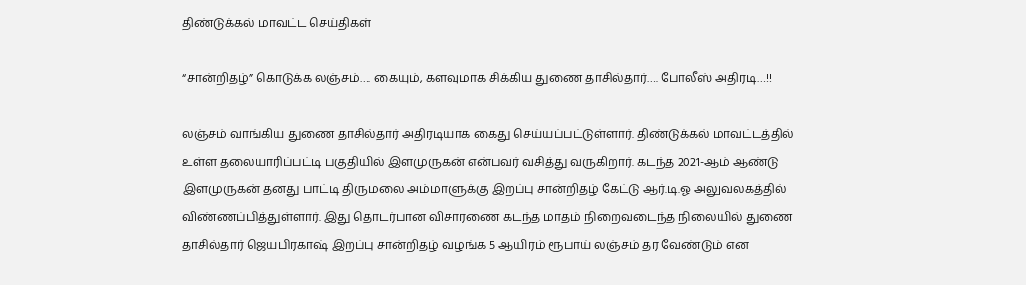திண்டுக்கல் மாவட்ட செய்திகள்

“சான்றிதழ்” கொடுக்க லஞ்சம்…. கையும், களவுமாக சிக்கிய துணை தாசில்தார்…. போலீஸ் அதிரடி…!!

லஞ்சம் வாங்கிய துணை தாசில்தார் அதிரடியாக கைது செய்யப்பட்டுள்ளார். திண்டுக்கல் மாவட்டத்தில் உள்ள தலையாரிப்பட்டி பகுதியில் இளமுருகன் என்பவர் வசித்து வருகிறார். கடந்த 2021-ஆம் ஆண்டு இளமுருகன் தனது பாட்டி திருமலை அம்மாளுக்கு இறப்பு சான்றிதழ் கேட்டு ஆர்.டி.ஓ அலுவலகத்தில் விண்ணப்பித்துள்ளார். இது தொடர்பான விசாரணை கடந்த மாதம் நிறைவடைந்த நிலையில் துணை தாசில்தார் ஜெயபிரகாஷ் இறப்பு சான்றிதழ் வழங்க 5 ஆயிரம் ரூபாய் லஞ்சம் தர வேண்டும் என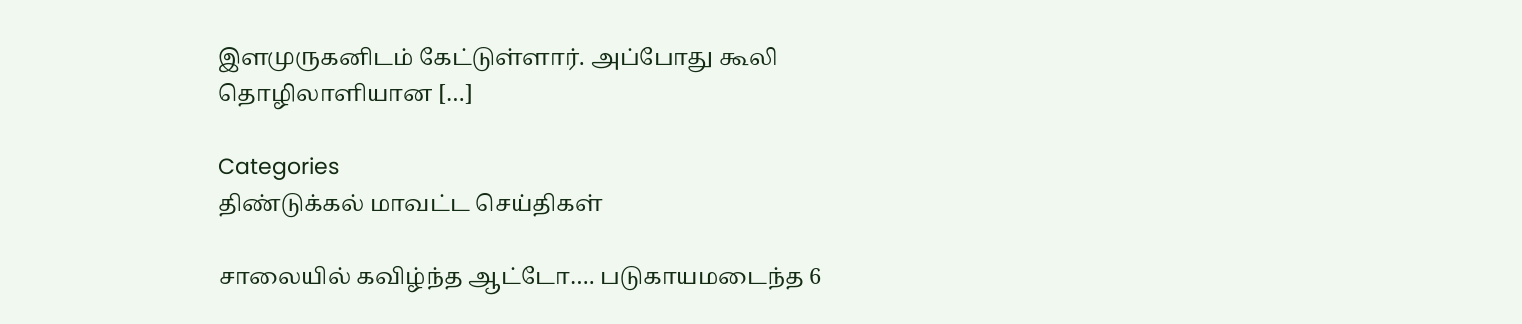இளமுருகனிடம் கேட்டுள்ளார். அப்போது கூலி தொழிலாளியான […]

Categories
திண்டுக்கல் மாவட்ட செய்திகள்

சாலையில் கவிழ்ந்த ஆட்டோ…. படுகாயமடைந்த 6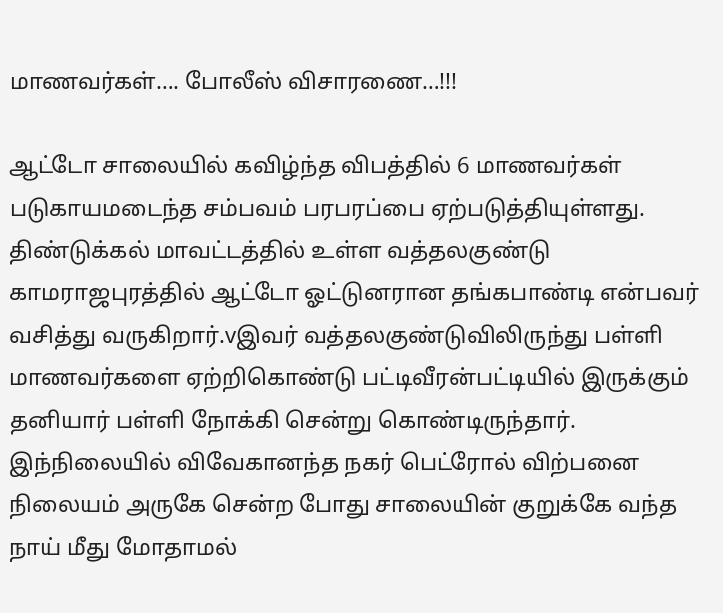மாணவர்கள்…. போலீஸ் விசாரணை…!!!

ஆட்டோ சாலையில் கவிழ்ந்த விபத்தில் 6 மாணவர்கள் படுகாயமடைந்த சம்பவம் பரபரப்பை ஏற்படுத்தியுள்ளது. திண்டுக்கல் மாவட்டத்தில் உள்ள வத்தலகுண்டு காமராஜபுரத்தில் ஆட்டோ ஓட்டுனரான தங்கபாண்டி என்பவர் வசித்து வருகிறார்.vஇவர் வத்தலகுண்டுவிலிருந்து பள்ளி மாணவர்களை ஏற்றிகொண்டு பட்டிவீரன்பட்டியில் இருக்கும் தனியார் பள்ளி நோக்கி சென்று கொண்டிருந்தார். இந்நிலையில் விவேகானந்த நகர் பெட்ரோல் விற்பனை நிலையம் அருகே சென்ற போது சாலையின் குறுக்கே வந்த நாய் மீது மோதாமல்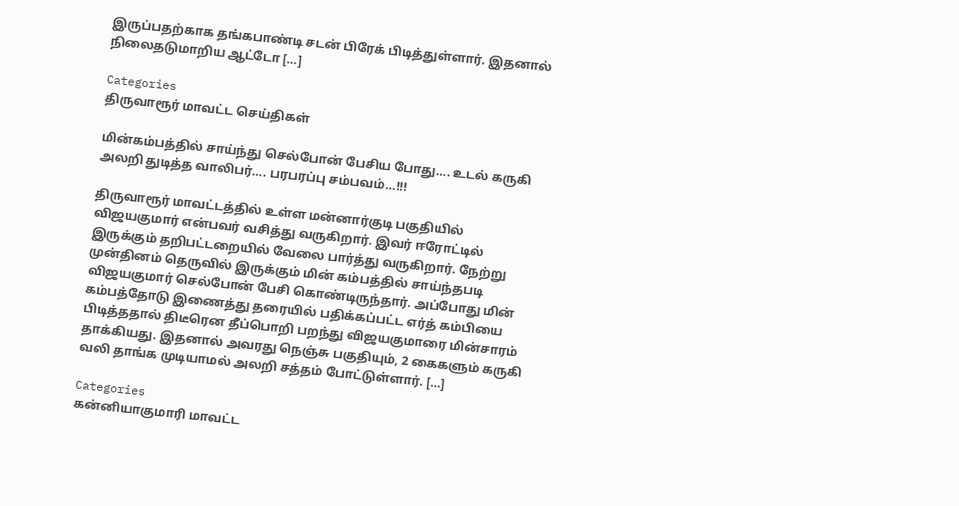இருப்பதற்காக தங்கபாண்டி சடன் பிரேக் பிடித்துள்ளார். இதனால் நிலைதடுமாறிய ஆட்டோ […]

Categories
திருவாரூர் மாவட்ட செய்திகள்

மின்கம்பத்தில் சாய்ந்து செல்போன் பேசிய போது…. உடல் கருகி அலறி துடித்த வாலிபர்…. பரபரப்பு சம்பவம்…!!!

திருவாரூர் மாவட்டத்தில் உள்ள மன்னார்குடி பகுதியில் விஜயகுமார் என்பவர் வசித்து வருகிறார். இவர் ஈரோட்டில் இருக்கும் தறிபட்டறையில் வேலை பார்த்து வருகிறார். நேற்று முன்தினம் தெருவில் இருக்கும் மின் கம்பத்தில் சாய்ந்தபடி விஜயகுமார் செல்போன் பேசி கொண்டிருந்தார். அப்போது மின் கம்பத்தோடு இணைத்து தரையில் பதிக்கப்பட்ட எர்த் கம்பியை பிடித்ததால் திடீரென தீப்பொறி பறந்து விஜயகுமாரை மின்சாரம் தாக்கியது. இதனால் அவரது நெஞ்சு பகுதியும், 2 கைகளும் கருகி வலி தாங்க முடியாமல் அலறி சத்தம் போட்டுள்ளார். […]

Categories
கன்னியாகுமாரி மாவட்ட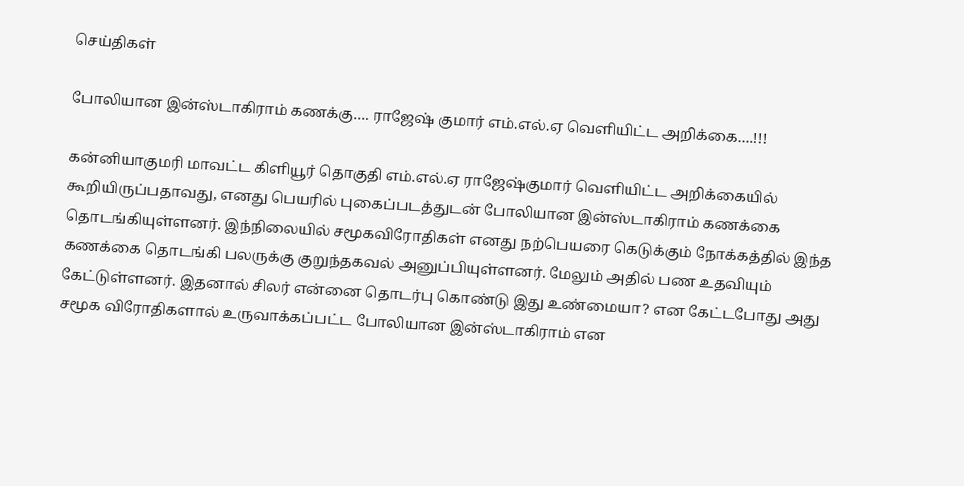செய்திகள்

போலியான இன்ஸ்டாகிராம் கணக்கு…. ராஜேஷ் குமார் எம்.எல்.ஏ வெளியிட்ட அறிக்கை….!!!

கன்னியாகுமரி மாவட்ட கிளியூர் தொகுதி எம்.எல்.ஏ ராஜேஷ்குமார் வெளியிட்ட அறிக்கையில் கூறியிருப்பதாவது, எனது பெயரில் புகைப்படத்துடன் போலியான இன்ஸ்டாகிராம் கணக்கை தொடங்கியுள்ளனர். இந்நிலையில் சமூகவிரோதிகள் எனது நற்பெயரை கெடுக்கும் நோக்கத்தில் இந்த கணக்கை தொடங்கி பலருக்கு குறுந்தகவல் அனுப்பியுள்ளனர். மேலும் அதில் பண உதவியும் கேட்டுள்ளனர். இதனால் சிலர் என்னை தொடர்பு கொண்டு இது உண்மையா? என கேட்டபோது அது சமூக விரோதிகளால் உருவாக்கப்பட்ட போலியான இன்ஸ்டாகிராம் என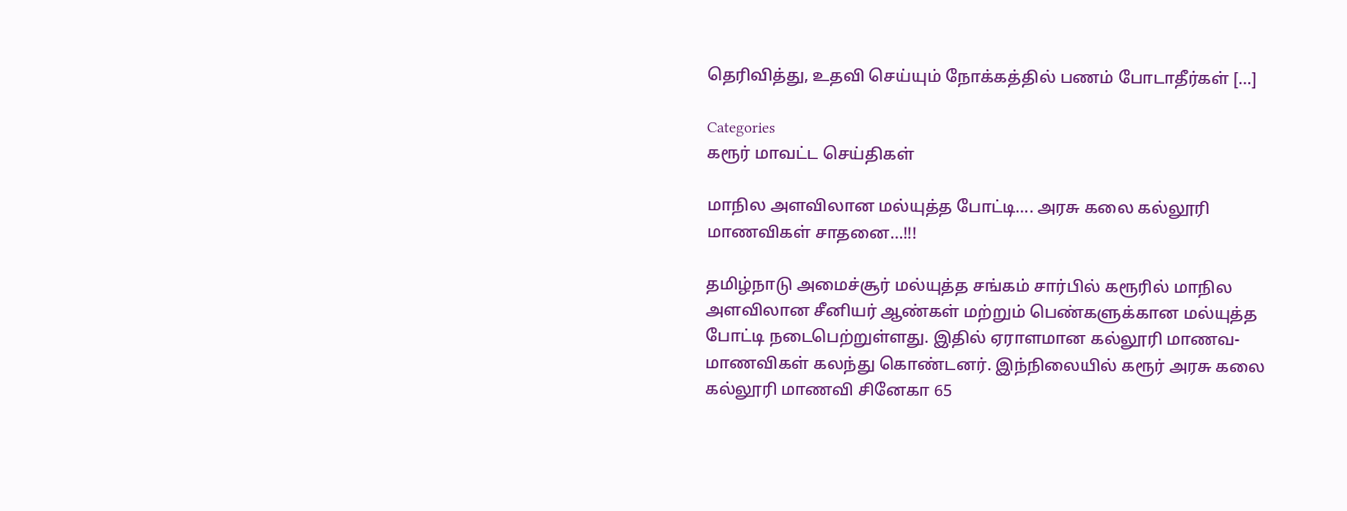தெரிவித்து, உதவி செய்யும் நோக்கத்தில் பணம் போடாதீர்கள் […]

Categories
கரூர் மாவட்ட செய்திகள்

மாநில அளவிலான மல்யுத்த போட்டி…. அரசு கலை கல்லூரி மாணவிகள் சாதனை…!!!

தமிழ்நாடு அமைச்சூர் மல்யுத்த சங்கம் சார்பில் கரூரில் மாநில அளவிலான சீனியர் ஆண்கள் மற்றும் பெண்களுக்கான மல்யுத்த போட்டி நடைபெற்றுள்ளது. இதில் ஏராளமான கல்லூரி மாணவ-மாணவிகள் கலந்து கொண்டனர். இந்நிலையில் கரூர் அரசு கலை கல்லூரி மாணவி சினேகா 65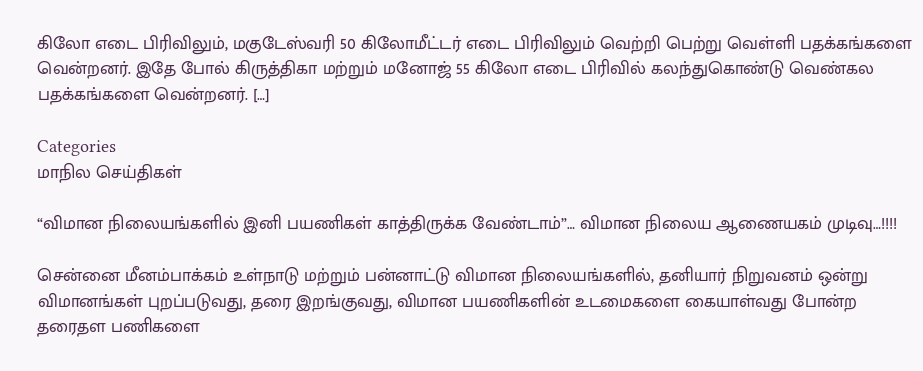கிலோ எடை பிரிவிலும், மகுடேஸ்வரி 50 கிலோமீட்டர் எடை பிரிவிலும் வெற்றி பெற்று வெள்ளி பதக்கங்களை வென்றனர். இதே போல் கிருத்திகா மற்றும் மனோஜ் 55 கிலோ எடை பிரிவில் கலந்துகொண்டு வெண்கல பதக்கங்களை வென்றனர். […]

Categories
மாநில செய்திகள்

“விமான நிலையங்களில் இனி பயணிகள் காத்திருக்க வேண்டாம்”… விமான நிலைய ஆணையகம் முடிவு…!!!!

சென்னை மீனம்பாக்கம் உள்நாடு மற்றும் பன்னாட்டு விமான நிலையங்களில், தனியார் நிறுவனம் ஒன்று விமானங்கள் புறப்படுவது, தரை இறங்குவது, விமான பயணிகளின் உடமைகளை கையாள்வது போன்ற தரைதள பணிகளை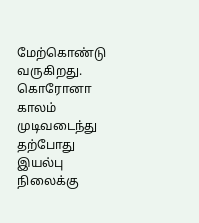மேற்கொண்டு வருகிறது. கொரோனா காலம் முடிவடைந்து தற்போது இயல்பு நிலைக்கு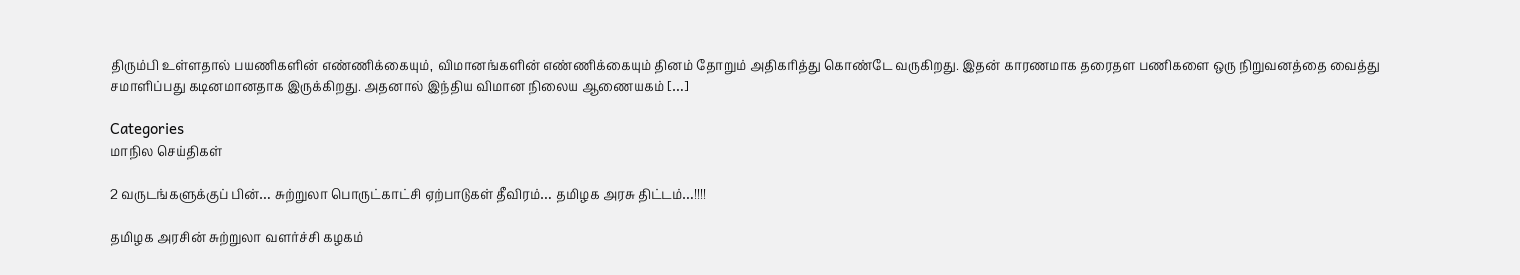திரும்பி உள்ளதால் பயணிகளின் எண்ணிக்கையும், விமானங்களின் எண்ணிக்கையும் தினம் தோறும் அதிகரித்து கொண்டே வருகிறது. இதன் காரணமாக தரைதள பணிகளை ஒரு நிறுவனத்தை வைத்து சமாளிப்பது கடினமானதாக இருக்கிறது. அதனால் இந்திய விமான நிலைய ஆணையகம் […]

Categories
மாநில செய்திகள்

2 வருடங்களுக்குப் பின்… சுற்றுலா பொருட்காட்சி ஏற்பாடுகள் தீவிரம்… தமிழக அரசு திட்டம்…!!!!

தமிழக அரசின் சுற்றுலா வளர்ச்சி கழகம்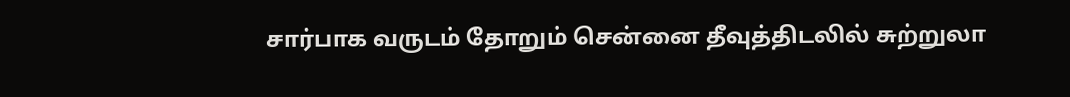சார்பாக வருடம் தோறும் சென்னை தீவுத்திடலில் சுற்றுலா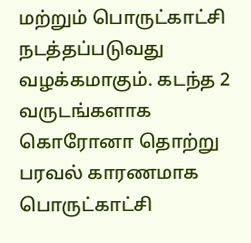மற்றும் பொருட்காட்சி நடத்தப்படுவது வழக்கமாகும். கடந்த 2 வருடங்களாக கொரோனா தொற்று பரவல் காரணமாக பொருட்காட்சி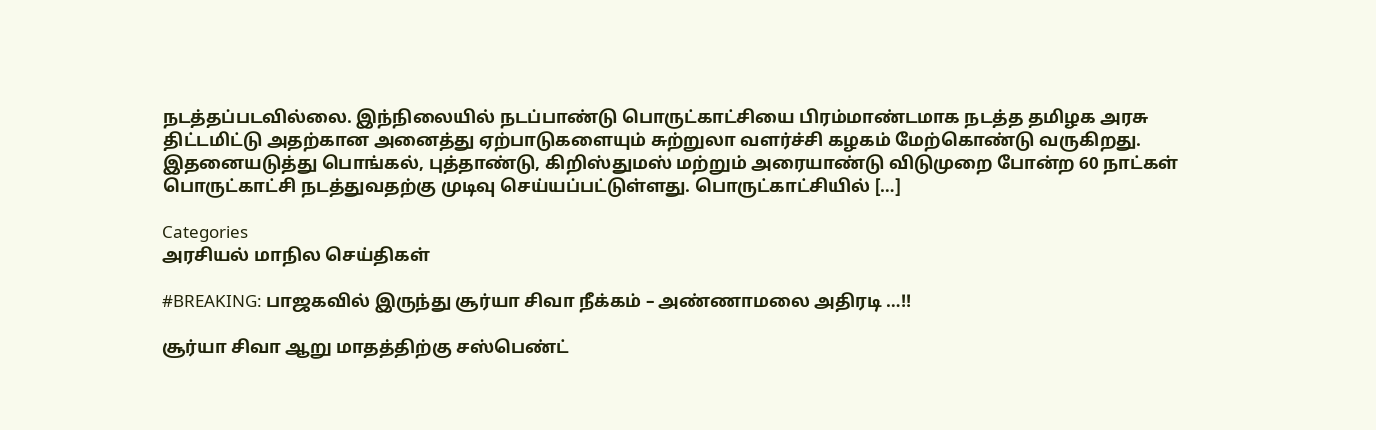நடத்தப்படவில்லை. இந்நிலையில் நடப்பாண்டு பொருட்காட்சியை பிரம்மாண்டமாக நடத்த தமிழக அரசு திட்டமிட்டு அதற்கான அனைத்து ஏற்பாடுகளையும் சுற்றுலா வளர்ச்சி கழகம் மேற்கொண்டு வருகிறது. இதனையடுத்து பொங்கல், புத்தாண்டு, கிறிஸ்துமஸ் மற்றும் அரையாண்டு விடுமுறை போன்ற 60 நாட்கள் பொருட்காட்சி நடத்துவதற்கு முடிவு செய்யப்பட்டுள்ளது. பொருட்காட்சியில் […]

Categories
அரசியல் மாநில செய்திகள்

#BREAKING: பாஜகவில் இருந்து சூர்யா சிவா நீக்கம் – அண்ணாமலை அதிரடி …!!

சூர்யா சிவா ஆறு மாதத்திற்கு சஸ்பெண்ட்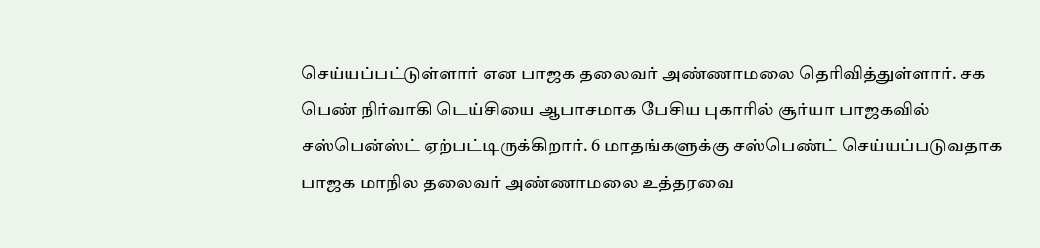செய்யப்பட்டுள்ளார் என பாஜக தலைவர் அண்ணாமலை தெரிவித்துள்ளார். சக பெண் நிர்வாகி டெய்சியை ஆபாசமாக பேசிய புகாரில் சூர்யா பாஜகவில் சஸ்பென்ஸ்ட் ஏற்பட்டிருக்கிறார். 6 மாதங்களுக்கு சஸ்பெண்ட் செய்யப்படுவதாக பாஜக மாநில தலைவர் அண்ணாமலை உத்தரவை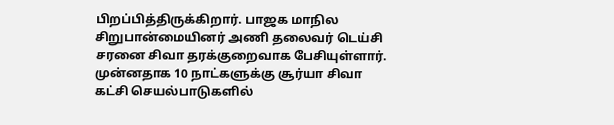பிறப்பித்திருக்கிறார். பாஜக மாநில சிறுபான்மையினர் அணி தலைவர் டெய்சி சரனை சிவா தரக்குறைவாக பேசியுள்ளார். முன்னதாக 10 நாட்களுக்கு சூர்யா சிவா கட்சி செயல்பாடுகளில்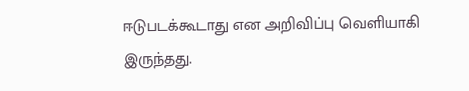ஈடுபடக்கூடாது என அறிவிப்பு வெளியாகி இருந்தது.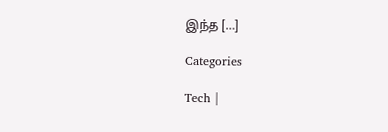இந்த […]

Categories

Tech |